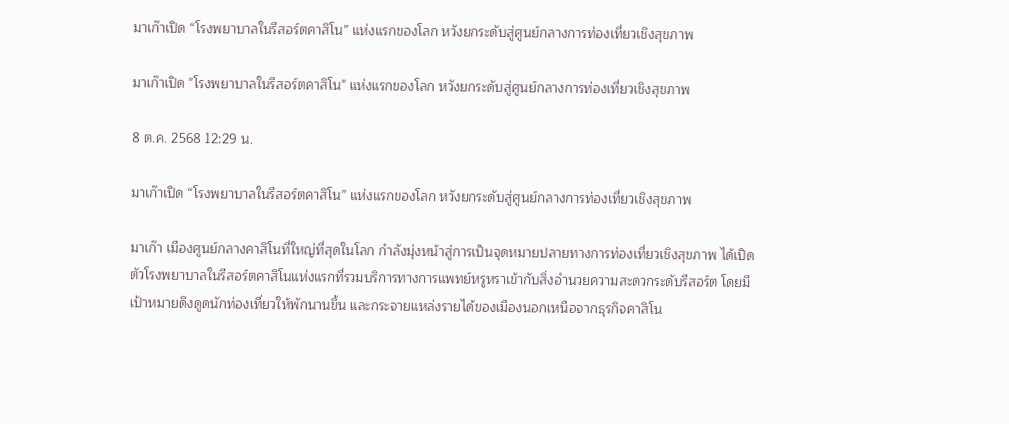มาเก๊าเปิด “โรงพยาบาลในรีสอร์ตคาสิโน” แห่งแรกของโลก หวังยกระดับสู่ศูนย์กลางการท่องเที่ยวเชิงสุขภาพ

มาเก๊าเปิด "โรงพยาบาลในรีสอร์ตคาสิโน" แห่งแรกของโลก หวังยกระดับสู่ศูนย์กลางการท่องเที่ยวเชิงสุขภาพ

8 ต.ค. 2568 12:29 น.

มาเก๊าเปิด “โรงพยาบาลในรีสอร์ตคาสิโน” แห่งแรกของโลก หวังยกระดับสู่ศูนย์กลางการท่องเที่ยวเชิงสุขภาพ

มาเก๊า เมืองศูนย์กลางคาสิโนที่ใหญ่ที่สุดในโลก กำลังมุ่งหน้าสู่การเป็นจุดหมายปลายทางการท่องเที่ยวเชิงสุขภาพ ได้เปิดตัวโรงพยาบาลในรีสอร์ตคาสิโนแห่งแรกที่รวมบริการทางการแพทย์หรูหราเข้ากับสิ่งอำนวยความสะดวกระดับรีสอร์ต โดยมีเป้าหมายดึงดูดนักท่องเที่ยวให้พักนานขึ้น และกระจายแหล่งรายได้ของเมืองนอกเหนือจากธุรกิจคาสิโน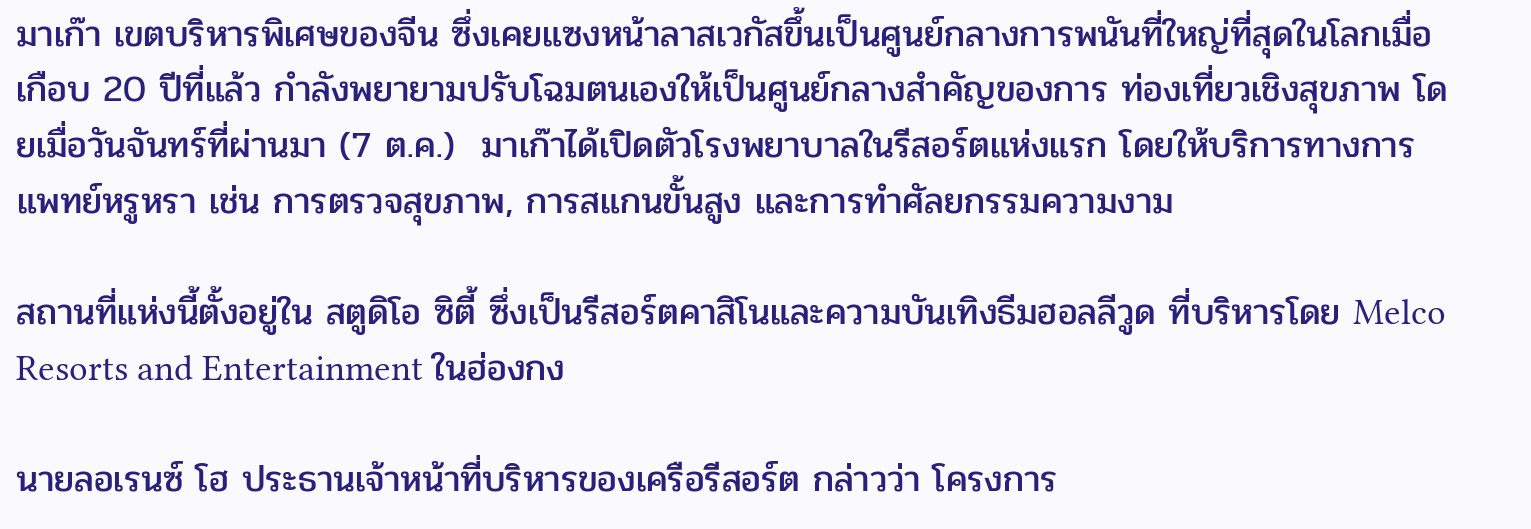มาเก๊า เขตบริหารพิเศษของจีน ซึ่งเคยแซงหน้าลาสเวกัสขึ้นเป็นศูนย์กลางการพนันที่ใหญ่ที่สุดในโลกเมื่อเกือบ 20 ปีที่แล้ว กำลังพยายามปรับโฉมตนเองให้เป็นศูนย์กลางสำคัญของการ ท่องเที่ยวเชิงสุขภาพ โดยเมื่อวันจันทร์ที่ผ่านมา (7 ต.ค.)  มาเก๊าได้เปิดตัวโรงพยาบาลในรีสอร์ตแห่งแรก โดยให้บริการทางการแพทย์หรูหรา เช่น การตรวจสุขภาพ, การสแกนขั้นสูง และการทำศัลยกรรมความงาม

สถานที่แห่งนี้ตั้งอยู่ใน สตูดิโอ ซิตี้ ซึ่งเป็นรีสอร์ตคาสิโนและความบันเทิงธีมฮอลลีวูด ที่บริหารโดย Melco Resorts and Entertainment ในฮ่องกง

นายลอเรนซ์ โฮ ประธานเจ้าหน้าที่บริหารของเครือรีสอร์ต กล่าวว่า โครงการ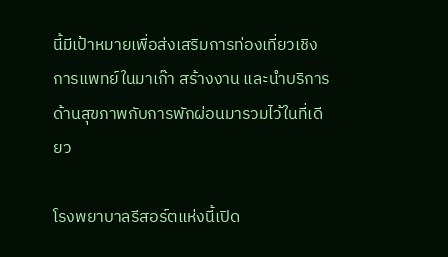นี้มีเป้าหมายเพื่อส่งเสริมการท่องเที่ยวเชิงการแพทย์ในมาเก๊า สร้างงาน และนำบริการด้านสุขภาพกับการพักผ่อนมารวมไว้ในที่เดียว

โรงพยาบาลรีสอร์ตแห่งนี้เปิด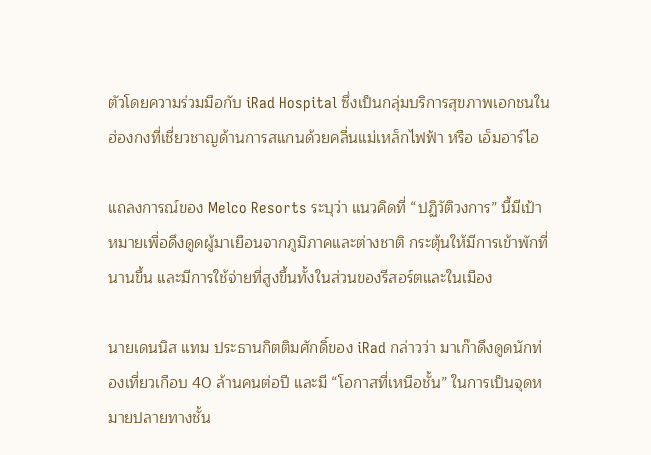ตัวโดยความร่วมมือกับ iRad Hospital ซึ่งเป็นกลุ่มบริการสุขภาพเอกชนในฮ่องกงที่เชี่ยวชาญด้านการสแกนด้วยคลื่นแม่เหล็กไฟฟ้า หรือ เอ็มอาร์ไอ

แถลงการณ์ของ Melco Resorts ระบุว่า แนวคิดที่ “ปฏิวัติวงการ” นี้มีเป้าหมายเพื่อดึงดูดผู้มาเยือนจากภูมิภาคและต่างชาติ กระตุ้นให้มีการเข้าพักที่นานขึ้น และมีการใช้จ่ายที่สูงขึ้นทั้งในส่วนของรีสอร์ตและในเมือง

นายเดนนิส แทม ประธานกิตติมศักดิ์ของ iRad กล่าวว่า มาเก๊าดึงดูดนักท่องเที่ยวเกือบ 40 ล้านคนต่อปี และมี “โอกาสที่เหนือชั้น” ในการเป็นจุดหมายปลายทางชั้น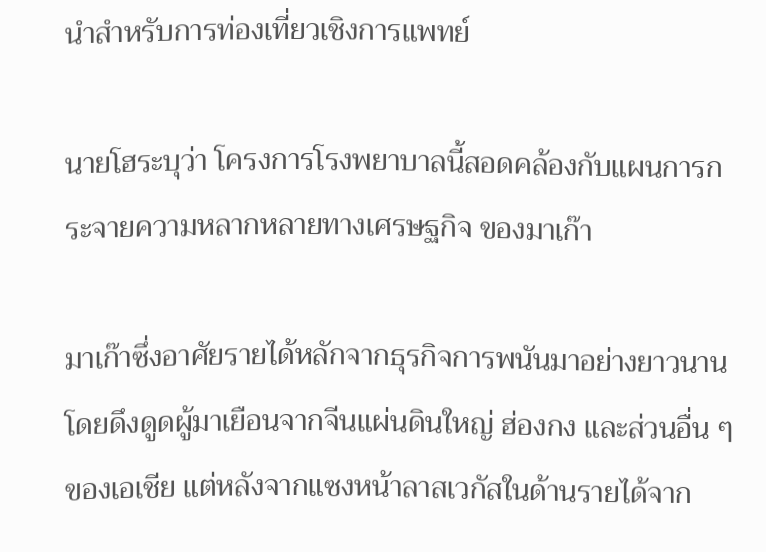นำสำหรับการท่องเที่ยวเชิงการแพทย์

นายโฮระบุว่า โครงการโรงพยาบาลนี้สอดคล้องกับแผนการกระจายความหลากหลายทางเศรษฐกิจ ของมาเก๊า

มาเก๊าซึ่งอาศัยรายได้หลักจากธุรกิจการพนันมาอย่างยาวนาน โดยดึงดูดผู้มาเยือนจากจีนแผ่นดินใหญ่ ฮ่องกง และส่วนอื่น ๆ ของเอเชีย แต่หลังจากแซงหน้าลาสเวกัสในด้านรายได้จาก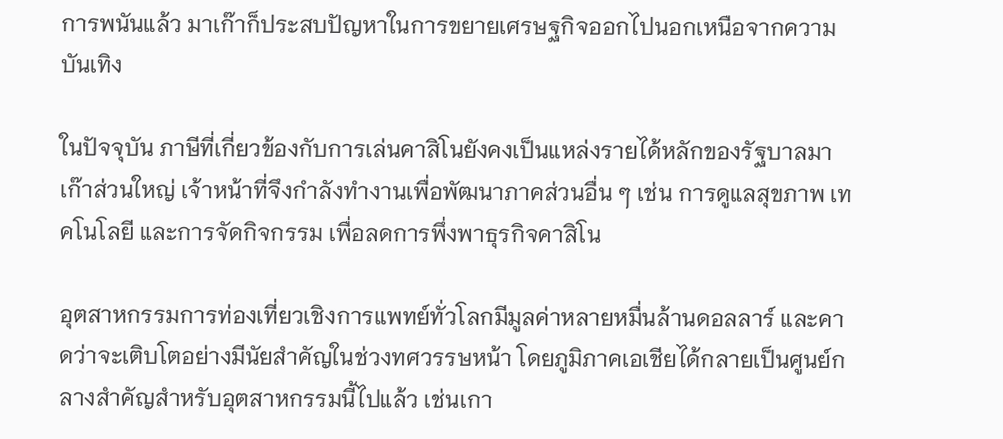การพนันแล้ว มาเก๊าก็ประสบปัญหาในการขยายเศรษฐกิจออกไปนอกเหนือจากความบันเทิง

ในปัจจุบัน ภาษีที่เกี่ยวข้องกับการเล่นคาสิโนยังคงเป็นแหล่งรายได้หลักของรัฐบาลมาเก๊าส่วนใหญ่ เจ้าหน้าที่จึงกำลังทำงานเพื่อพัฒนาภาคส่วนอื่น ๆ เช่น การดูแลสุขภาพ เทคโนโลยี และการจัดกิจกรรม เพื่อลดการพึ่งพาธุรกิจคาสิโน

อุตสาหกรรมการท่องเที่ยวเชิงการแพทย์ทั่วโลกมีมูลค่าหลายหมื่นล้านดอลลาร์ และคาดว่าจะเติบโตอย่างมีนัยสำคัญในช่วงทศวรรษหน้า โดยภูมิภาคเอเชียได้กลายเป็นศูนย์กลางสำคัญสำหรับอุตสาหกรรมนี้ไปแล้ว เช่นเกา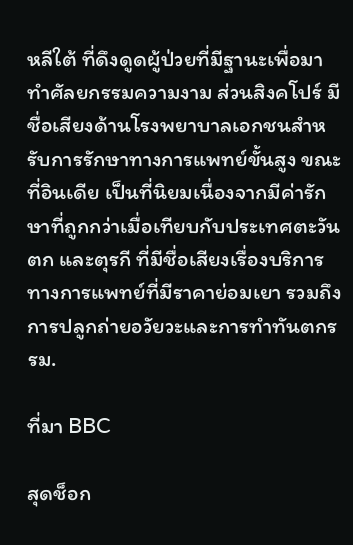หลีใต้ ที่ดึงดูดผู้ป่วยที่มีฐานะเพื่อมาทำศัลยกรรมความงาม ส่วนสิงคโปร์ มีชื่อเสียงด้านโรงพยาบาลเอกชนสำหรับการรักษาทางการแพทย์ขั้นสูง ขณะที่อินเดีย เป็นที่นิยมเนื่องจากมีค่ารักษาที่ถูกกว่าเมื่อเทียบกับประเทศตะวันตก และตุรกี ที่มีชื่อเสียงเรื่องบริการทางการแพทย์ที่มีราคาย่อมเยา รวมถึงการปลูกถ่ายอวัยวะและการทำทันตกรรม.

ที่มา BBC

สุดช็อก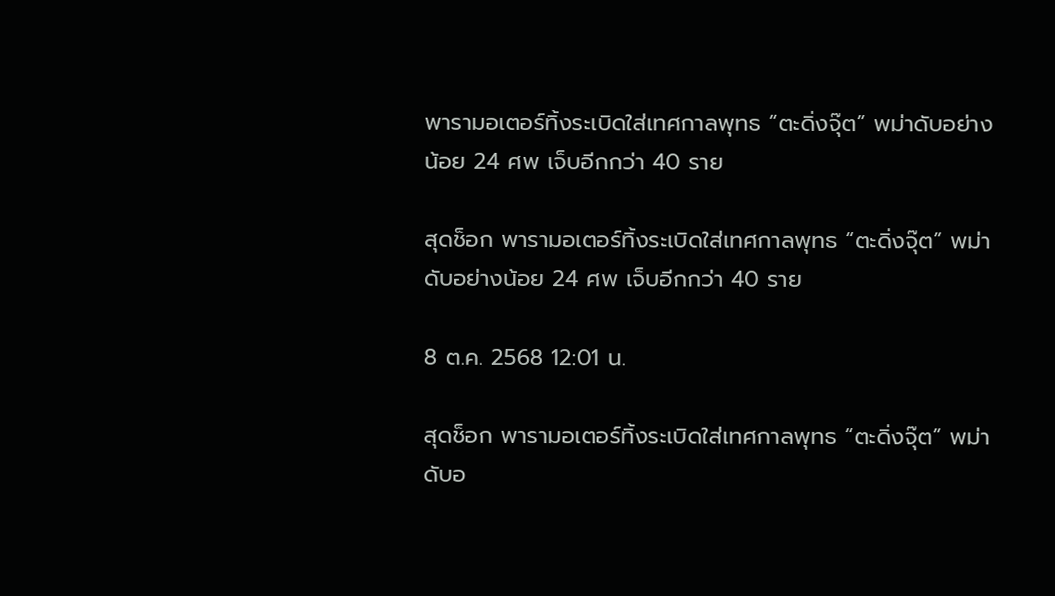พารามอเตอร์ทิ้งระเบิดใส่เทศกาลพุทธ “ตะดิ่งจุ๊ต” พม่าดับอย่างน้อย 24 ศพ เจ็บอีกกว่า 40 ราย

สุดช็อก พารามอเตอร์ทิ้งระเบิดใส่เทศกาลพุทธ “ตะดิ่งจุ๊ต” พม่าดับอย่างน้อย 24 ศพ เจ็บอีกกว่า 40 ราย

8 ต.ค. 2568 12:01 น.

สุดช็อก พารามอเตอร์ทิ้งระเบิดใส่เทศกาลพุทธ “ตะดิ่งจุ๊ต” พม่าดับอ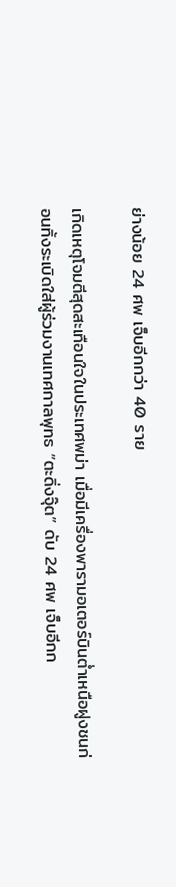ย่างน้อย 24 ศพ เจ็บอีกกว่า 40 ราย

เกิดเหตุโจมตีสุดสะเทือนใจในประเทศพม่า เมื่อมีเครื่องพารามอเตอร์บินต่ำเหนือฝูงชนก่อนทิ้งระเบิดใส่ผู้ร่วมงานเทศกาลพุทธ “ตะดิ่งจุ๊ต” ดับ 24 ศพ เจ็บอีกก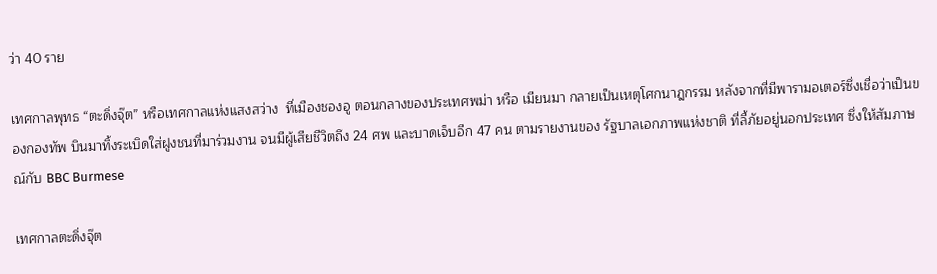ว่า 40 ราย

เทศกาลพุทธ “ตะดิ่งจุ๊ต” หรือเทศกาลแห่งแสงสว่าง  ที่เมืองชองอู ตอนกลางของประเทศพม่า หรือ เมียนมา กลายเป็นเหตุโศกนาฎกรรม หลังจากที่มีพารามอเตอร์ซึ่งเชื่อว่าเป็นของกองทัพ บินมาทิ้งระเบิดใส่ฝูงชนที่มาร่วมงาน จนมีผู้เสียชีวิตถึง 24 ศพ และบาดเจ็บอีก 47 คน ตามรายงานของ รัฐบาลเอกภาพแห่งชาติ ที่ลี้ภัยอยู่นอกประเทศ ซึ่งให้สัมภาษณ์กับ BBC Burmese

เทศกาลตะดิ่งจุ๊ต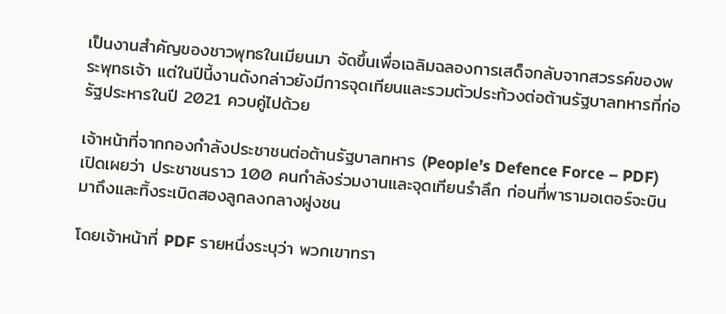เป็นงานสำคัญของชาวพุทธในเมียนมา จัดขึ้นเพื่อเฉลิมฉลองการเสด็จกลับจากสวรรค์ของพระพุทธเจ้า แต่ในปีนี้งานดังกล่าวยังมีการจุดเทียนและรวมตัวประท้วงต่อต้านรัฐบาลทหารที่ก่อรัฐประหารในปี 2021 ควบคู่ไปด้วย

เจ้าหน้าที่จากกองกำลังประชาชนต่อต้านรัฐบาลทหาร (People’s Defence Force – PDF) เปิดเผยว่า ประชาชนราว 100 คนกำลังร่วมงานและจุดเทียนรำลึก ก่อนที่พารามอเตอร์จะบินมาถึงและทิ้งระเบิดสองลูกลงกลางฝูงชน

โดยเจ้าหน้าที่ PDF รายหนึ่งระบุว่า พวกเขาทรา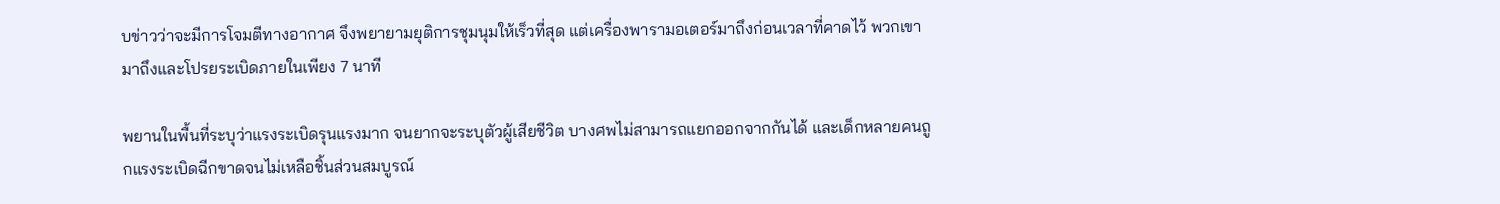บข่าวว่าจะมีการโจมตีทางอากาศ จึงพยายามยุติการชุมนุมให้เร็วที่สุด แต่เครื่องพารามอเตอร์มาถึงก่อนเวลาที่คาดไว้ พวกเขามาถึงและโปรยระเบิดภายในเพียง 7 นาที

พยานในพื้นที่ระบุว่าแรงระเบิดรุนแรงมาก จนยากจะระบุตัวผู้เสียชีวิต บางศพไม่สามารถแยกออกจากกันได้ และเด็กหลายคนถูกแรงระเบิดฉีกขาดจนไม่เหลือชิ้นส่วนสมบูรณ์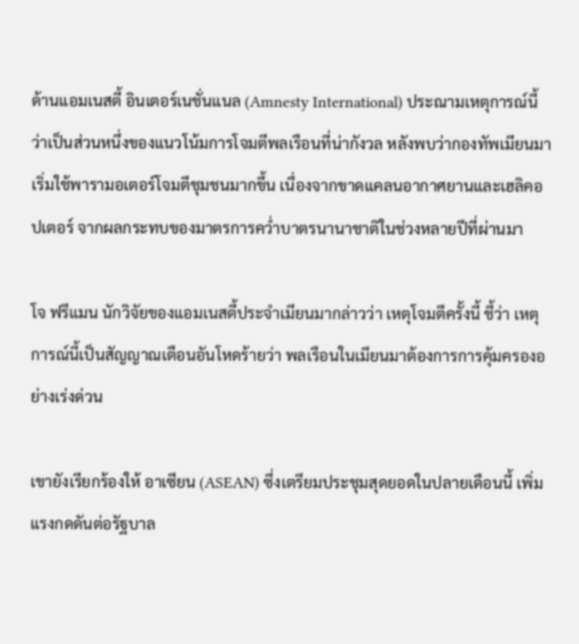ด้านแอมเนสตี้ อินเตอร์เนชั่นแนล (Amnesty International) ประณามเหตุการณ์นี้ว่าเป็นส่วนหนึ่งของแนวโน้มการโจมตีพลเรือนที่น่ากังวล หลังพบว่ากองทัพเมียนมาเริ่มใช้พารามอเตอร์โจมตีชุมชนมากขึ้น เนื่องจากขาดแคลนอากาศยานและเฮลิคอปเตอร์ จากผลกระทบของมาตรการคว่ำบาตรนานาชาติในช่วงหลายปีที่ผ่านมา

โจ ฟรีแมน นักวิจัยของแอมเนสตี้ประจำเมียนมากล่าวว่า เหตุโจมตีครั้งนี้ ชี้ว่า เหตุการณ์นี้เป็นสัญญาณเตือนอันโหดร้ายว่า พลเรือนในเมียนมาต้องการการคุ้มครองอย่างเร่งด่วน

เขายังเรียกร้องให้ อาเซียน (ASEAN) ซึ่งเตรียมประชุมสุดยอดในปลายเดือนนี้ เพิ่มแรงกดดันต่อรัฐบาล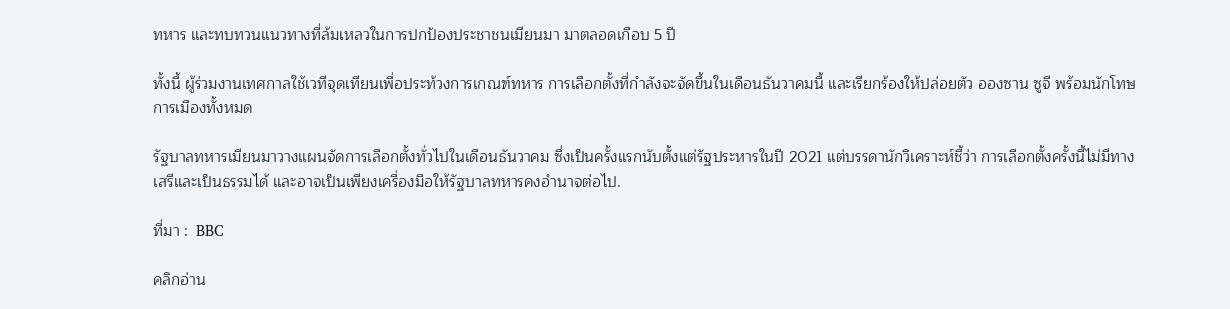ทหาร และทบทวนแนวทางที่ล้มเหลวในการปกป้องประชาชนเมียนมา มาตลอดเกือบ 5 ปี

ทั้งนี้ ผู้ร่วมงานเทศกาลใช้เวทีจุดเทียนเพื่อประท้วงการเกณฑ์ทหาร การเลือกตั้งที่กำลังจะจัดขึ้นในเดือนธันวาคมนี้ และเรียกร้องให้ปล่อยตัว อองซาน ซูจี พร้อมนักโทษการเมืองทั้งหมด

รัฐบาลทหารเมียนมาวางแผนจัดการเลือกตั้งทั่วไปในเดือนธันวาคม ซึ่งเป็นครั้งแรกนับตั้งแต่รัฐประหารในปี 2021 แต่บรรดานักวิเคราะห์ชี้ว่า การเลือกตั้งครั้งนี้ไม่มีทางเสรีและเป็นธรรมได้ และอาจเป็นเพียงเครื่องมือให้รัฐบาลทหารคงอำนาจต่อไป.

ที่มา :  BBC

คลิกอ่าน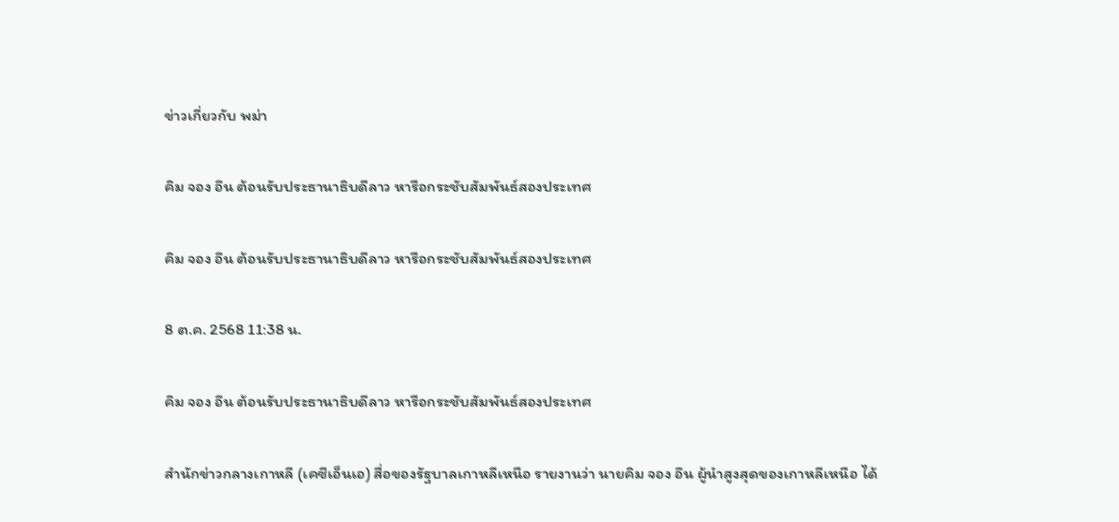ข่าวเกี่ยวกับ พม่า

คิม จอง อึน ต้อนรับประธานาธิบดีลาว หารือกระชับสัมพันธ์สองประเทศ

คิม จอง อึน ต้อนรับประธานาธิบดีลาว หารือกระชับสัมพันธ์สองประเทศ

8 ต.ค. 2568 11:38 น.

คิม จอง อึน ต้อนรับประธานาธิบดีลาว หารือกระชับสัมพันธ์สองประเทศ

สำนักข่าวกลางเกาหลี (เคซีเอ็นเอ) สื่อของรัฐบาลเกาหลีเหนือ รายงานว่า นายคิม จอง อึน ผู้นำสูงสุดของเกาหลีเหนือ ได้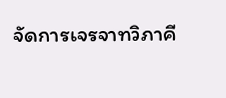จัดการเจรจาทวิภาคี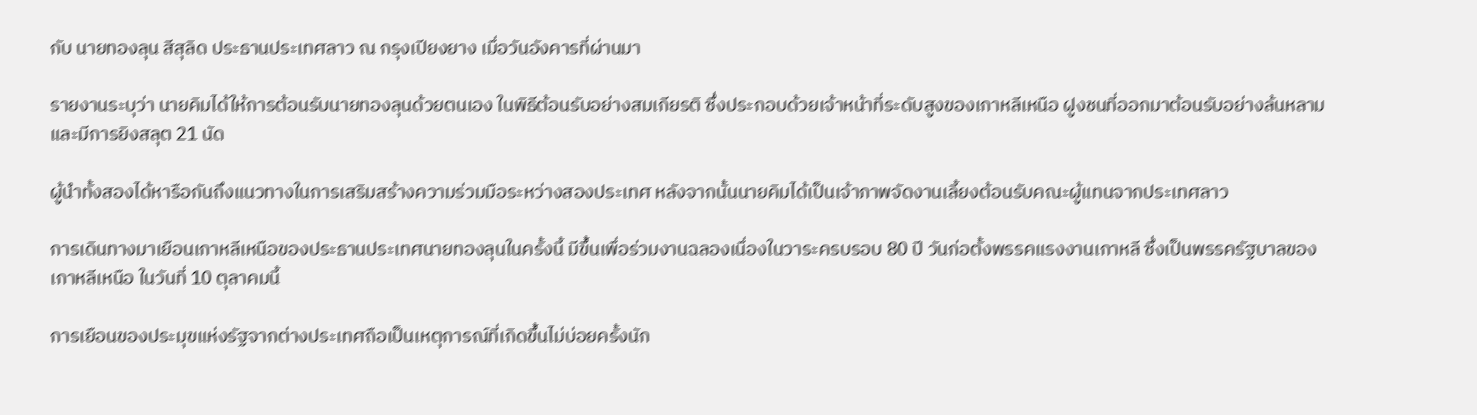กับ นายทองลุน สีสุลิด ประธานประเทศลาว ณ กรุงเปียงยาง เมื่อวันอังคารที่ผ่านมา

รายงานระบุว่า นายคิมได้ให้การต้อนรับนายทองลุนด้วยตนเอง ในพิธีต้อนรับอย่างสมเกียรติ ซึ่งประกอบด้วยเจ้าหน้าที่ระดับสูงของเกาหลีเหนือ ฝูงชนที่ออกมาต้อนรับอย่างล้นหลาม และมีการยิงสลุต 21 นัด

ผู้นำทั้งสองได้หารือกันถึงแนวทางในการเสริมสร้างความร่วมมือระหว่างสองประเทศ หลังจากนั้นนายคิมได้เป็นเจ้าภาพจัดงานเลี้ยงต้อนรับคณะผู้แทนจากประเทศลาว

การเดินทางมาเยือนเกาหลีเหนือของประธานประเทศนายทองลุนในครั้งนี้ มีขึ้นเพื่อร่วมงานฉลองเนื่องในวาระครบรอบ 80 ปี วันก่อตั้งพรรคแรงงานเกาหลี ซึ่งเป็นพรรครัฐบาลของเกาหลีเหนือ ในวันที่ 10 ตุลาคมนี้

การเยือนของประมุขแห่งรัฐจากต่างประเทศถือเป็นเหตุการณ์ที่เกิดขึ้นไม่บ่อยครั้งนัก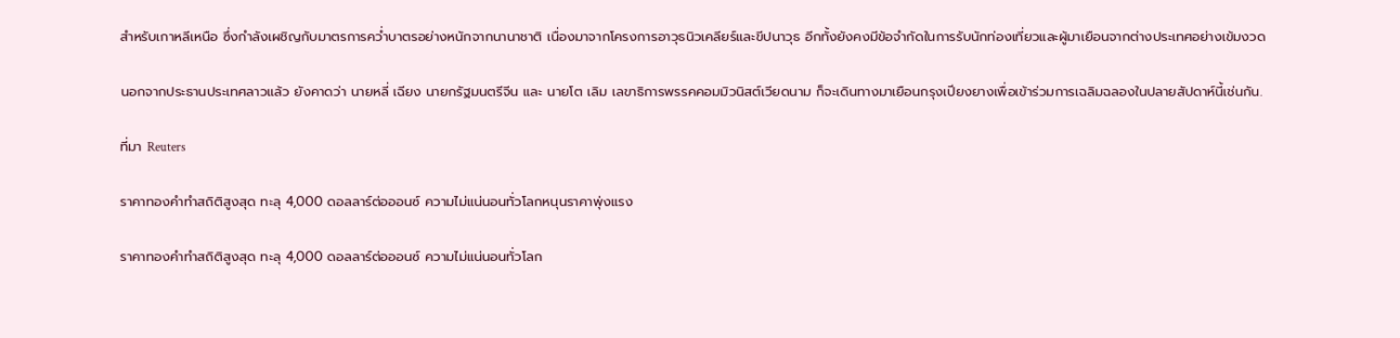สำหรับเกาหลีเหนือ ซึ่งกำลังเผชิญกับมาตรการคว่ำบาตรอย่างหนักจากนานาชาติ เนื่องมาจากโครงการอาวุธนิวเคลียร์และขีปนาวุธ อีกทั้งยังคงมีข้อจำกัดในการรับนักท่องเที่ยวและผู้มาเยือนจากต่างประเทศอย่างเข้มงวด

นอกจากประธานประเทศลาวแล้ว ยังคาดว่า นายหลี่ เฉียง นายกรัฐมนตรีจีน และ นายโต เลิม เลขาธิการพรรคคอมมิวนิสต์เวียดนาม ก็จะเดินทางมาเยือนกรุงเปียงยางเพื่อเข้าร่วมการเฉลิมฉลองในปลายสัปดาห์นี้เช่นกัน.

ที่มา Reuters

ราคาทองคำทำสถิติสูงสุด ทะลุ 4,000 ดอลลาร์ต่อออนซ์ ความไม่แน่นอนทั่วโลกหนุนราคาพุ่งแรง

ราคาทองคำทำสถิติสูงสุด ทะลุ 4,000 ดอลลาร์ต่อออนซ์ ความไม่แน่นอนทั่วโลก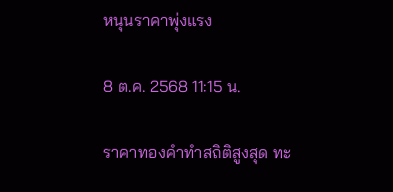หนุนราคาพุ่งแรง

8 ต.ค. 2568 11:15 น.

ราคาทองคำทำสถิติสูงสุด ทะ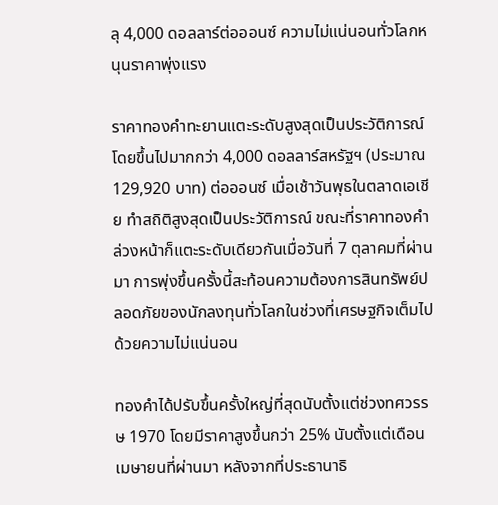ลุ 4,000 ดอลลาร์ต่อออนซ์ ความไม่แน่นอนทั่วโลกหนุนราคาพุ่งแรง

ราคาทองคำทะยานแตะระดับสูงสุดเป็นประวัติการณ์ โดยขึ้นไปมากกว่า 4,000 ดอลลาร์สหรัฐฯ (ประมาณ 129,920 บาท) ต่อออนซ์ เมื่อเช้าวันพุธในตลาดเอเชีย ทำสถิติสูงสุดเป็นประวัติการณ์ ขณะที่ราคาทองคำล่วงหน้าก็แตะระดับเดียวกันเมื่อวันที่ 7 ตุลาคมที่ผ่านมา การพุ่งขึ้นครั้งนี้สะท้อนความต้องการสินทรัพย์ปลอดภัยของนักลงทุนทั่วโลกในช่วงที่เศรษฐกิจเต็มไปด้วยความไม่แน่นอน

ทองคำได้ปรับขึ้นครั้งใหญ่ที่สุดนับตั้งแต่ช่วงทศวรรษ 1970 โดยมีราคาสูงขึ้นกว่า 25% นับตั้งแต่เดือนเมษายนที่ผ่านมา หลังจากที่ประธานาธิ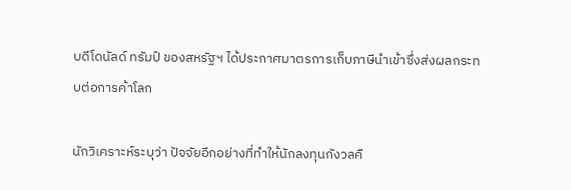บดีโดนัลด์ ทรัมป์ ของสหรัฐฯ ได้ประกาศมาตรการเก็บภาษีนำเข้าซึ่งส่งผลกระทบต่อการค้าโลก

นักวิเคราะห์ระบุว่า ปัจจัยอีกอย่างที่ทำให้นักลงทุนกังวลคื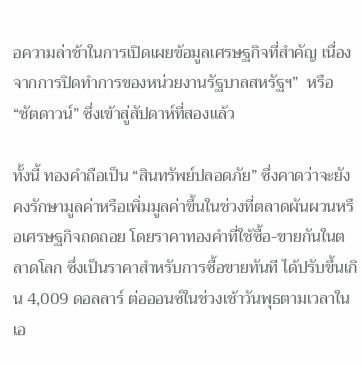อความล่าช้าในการเปิดเผยข้อมูลเศรษฐกิจที่สำคัญ เนื่องจากการปิดทำการของหน่วยงานรัฐบาลสหรัฐฯ”  หรือ “ชัตดาวน์” ซึ่งเข้าสู่สัปดาห์ที่สองแล้ว

ทั้งนี้ ทองคำถือเป็น “สินทรัพย์ปลอดภัย” ซึ่งคาดว่าจะยังคงรักษามูลค่าหรือเพิ่มมูลค่าขึ้นในช่วงที่ตลาดผันผวนหรือเศรษฐกิจถดถอย โดยราคาทองคำที่ใช้ซื้อ-ขายกันในตลาดโลก ซึ่งเป็นราคาสำหรับการซื้อขายทันที ได้ปรับขึ้นเกิน 4,009 ดอลลาร์ ต่อออนซ์ในช่วงเช้าวันพุธตามเวลาในเอ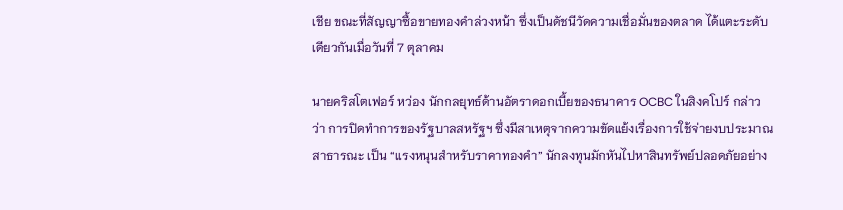เชีย ขณะที่สัญญาซื้อขายทองคำล่วงหน้า ซึ่งเป็นดัชนีวัดความเชื่อมั่นของตลาด ได้แตะระดับเดียวกันเมื่อวันที่ 7 ตุลาคม

นายคริสโตเฟอร์ หว่อง นักกลยุทธ์ด้านอัตราดอกเบี้ยของธนาคาร OCBC ในสิงคโปร์ กล่าวว่า การปิดทำการของรัฐบาลสหรัฐฯ ซึ่งมีสาเหตุจากความขัดแย้งเรื่องการใช้จ่ายงบประมาณสาธารณะ เป็น “แรงหนุนสำหรับราคาทองคำ” นักลงทุนมักหันไปหาสินทรัพย์ปลอดภัยอย่าง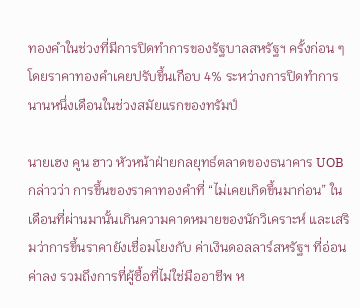ทองคำในช่วงที่มีการปิดทำการของรัฐบาลสหรัฐฯ ครั้งก่อน ๆ โดยราคาทองคำเคยปรับขึ้นเกือบ 4% ระหว่างการปิดทำการนานหนึ่งเดือนในช่วงสมัยแรกของทรัมป์

นายเฮง คูน ฮาว หัวหน้าฝ่ายกลยุทธ์ตลาดของธนาคาร UOB กล่าวว่า การขึ้นของราคาทองคำที่ “ไม่เคยเกิดขึ้นมาก่อน” ในเดือนที่ผ่านมานั้นเกินความคาดหมายของนักวิเคราะห์ และเสริมว่าการขึ้นราคายังเชื่อมโยงกับ ค่าเงินดอลลาร์สหรัฐฯ ที่อ่อนค่าลง รวมถึงการที่ผู้ซื้อที่ไม่ใช่มืออาชีพ ห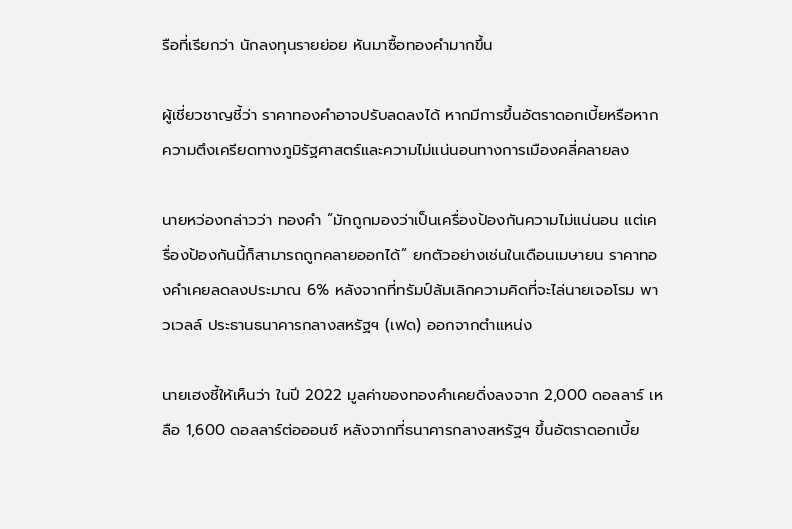รือที่เรียกว่า นักลงทุนรายย่อย หันมาซื้อทองคำมากขึ้น

ผู้เชี่ยวชาญชี้ว่า ราคาทองคำอาจปรับลดลงได้ หากมีการขึ้นอัตราดอกเบี้ยหรือหากความตึงเครียดทางภูมิรัฐศาสตร์และความไม่แน่นอนทางการเมืองคลี่คลายลง

นายหว่องกล่าวว่า ทองคำ “มักถูกมองว่าเป็นเครื่องป้องกันความไม่แน่นอน แต่เครื่องป้องกันนี้ก็สามารถถูกคลายออกได้” ยกตัวอย่างเช่นในเดือนเมษายน ราคาทองคำเคยลดลงประมาณ 6% หลังจากที่ทรัมป์ล้มเลิกความคิดที่จะไล่นายเจอโรม พาวเวลล์ ประธานธนาคารกลางสหรัฐฯ (เฟด) ออกจากตำแหน่ง

นายเฮงชี้ให้เห็นว่า ในปี 2022 มูลค่าของทองคำเคยดิ่งลงจาก 2,000 ดอลลาร์ เหลือ 1,600 ดอลลาร์ต่อออนซ์ หลังจากที่ธนาคารกลางสหรัฐฯ ขึ้นอัตราดอกเบี้ย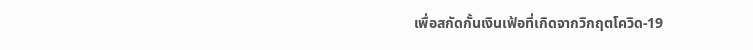เพื่อสกัดกั้นเงินเฟ้อที่เกิดจากวิกฤตโควิด-19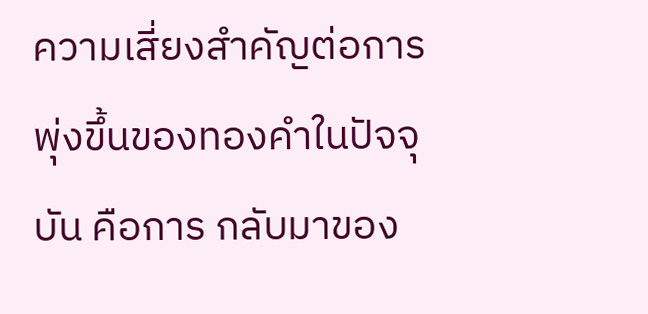ความเสี่ยงสำคัญต่อการพุ่งขึ้นของทองคำในปัจจุบัน คือการ กลับมาของ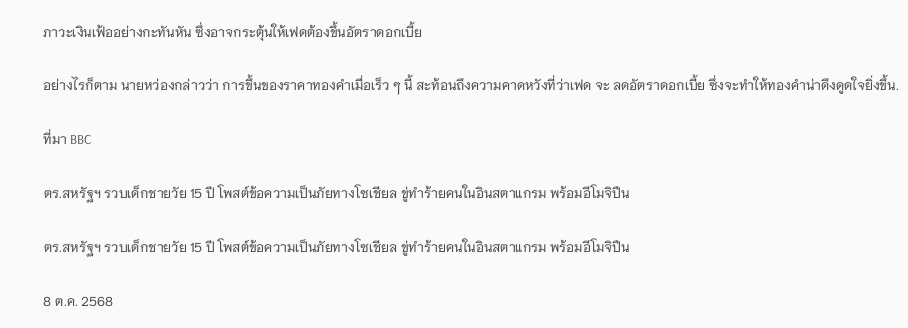ภาวะเงินเฟ้ออย่างกะทันหัน ซึ่งอาจกระตุ้นให้เฟดต้องขึ้นอัตราดอกเบี้ย

อย่างไรก็ตาม นายหว่องกล่าวว่า การขึ้นของราคาทองคำเมื่อเร็ว ๆ นี้ สะท้อนถึงความคาดหวังที่ว่าเฟด จะ ลดอัตราดอกเบี้ย ซึ่งจะทำให้ทองคำน่าดึงดูดใจยิ่งขึ้น.

ที่มา BBC

ตร.สหรัฐฯ รวบเด็กชายวัย 15 ปี โพสต์ข้อความเป็นภัยทางโซเชียล ขู่ทำร้ายคนในอินสตาแกรม พร้อมอีโมจิปืน

ตร.สหรัฐฯ รวบเด็กชายวัย 15 ปี โพสต์ข้อความเป็นภัยทางโซเชียล ขู่ทำร้ายคนในอินสตาแกรม พร้อมอีโมจิปืน

8 ต.ค. 2568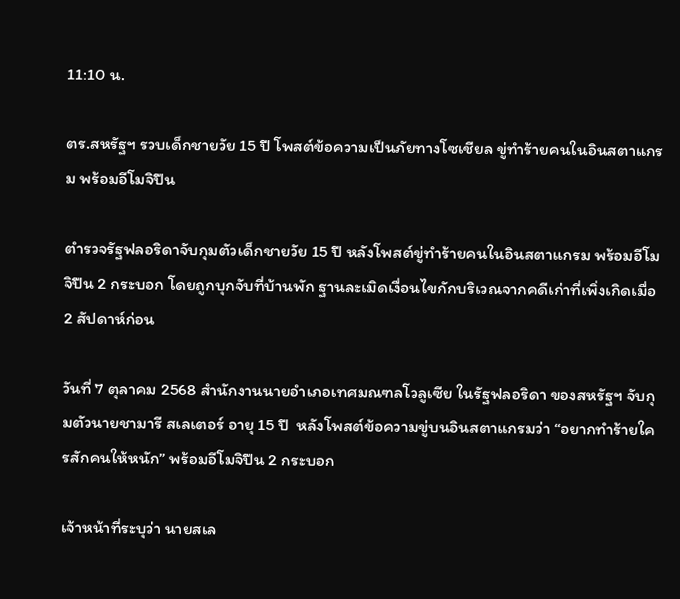11:10 น.

ตร.สหรัฐฯ รวบเด็กชายวัย 15 ปี โพสต์ข้อความเป็นภัยทางโซเชียล ขู่ทำร้ายคนในอินสตาแกรม พร้อมอีโมจิปืน

ตำรวจรัฐฟลอริดาจับกุมตัวเด็กชายวัย 15 ปี หลังโพสต์ขู่ทำร้ายคนในอินสตาแกรม พร้อมอีโมจิปืน 2 กระบอก โดยถูกบุกจับที่บ้านพัก ฐานละเมิดเงื่อนไขกักบริเวณจากคดีเก่าที่เพิ่งเกิดเมื่อ 2 สัปดาห์ก่อน

วันที่ 7 ตุลาคม 2568 สำนักงานนายอำเภอเทศมณฑลโวลูเซีย ในรัฐฟลอริดา ของสหรัฐฯ จับกุมตัวนายชามารี สเลเตอร์ อายุ 15 ปี  หลังโพสต์ข้อความขู่บนอินสตาแกรมว่า “อยากทำร้ายใครสักคนให้หนัก” พร้อมอีโมจิปืน 2 กระบอก

เจ้าหน้าที่ระบุว่า นายสเล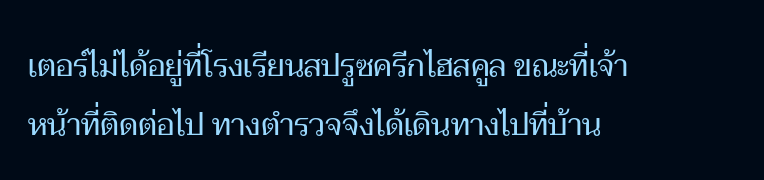เตอร์ไม่ได้อยู่ที่โรงเรียนสปรูซครีกไฮสคูล ขณะที่เจ้าหน้าที่ติดต่อไป ทางตำรวจจึงได้เดินทางไปที่บ้าน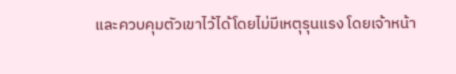และควบคุมตัวเขาไว้ได้โดยไม่มีเหตุรุนแรง โดยเจ้าหน้า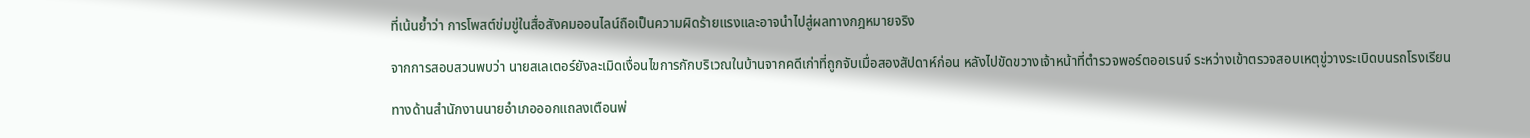ที่เน้นย้ำว่า การโพสต์ข่มขู่ในสื่อสังคมออนไลน์ถือเป็นความผิดร้ายแรงและอาจนำไปสู่ผลทางกฎหมายจริง

จากการสอบสวนพบว่า นายสเลเตอร์ยังละเมิดเงื่อนไขการกักบริเวณในบ้านจากคดีเก่าที่ถูกจับเมื่อสองสัปดาห์ก่อน หลังไปขัดขวางเจ้าหน้าที่ตำรวจพอร์ตออเรนจ์ ระหว่างเข้าตรวจสอบเหตุขู่วางระเบิดบนรถโรงเรียน

ทางด้านสำนักงานนายอำเภอออกแถลงเตือนพ่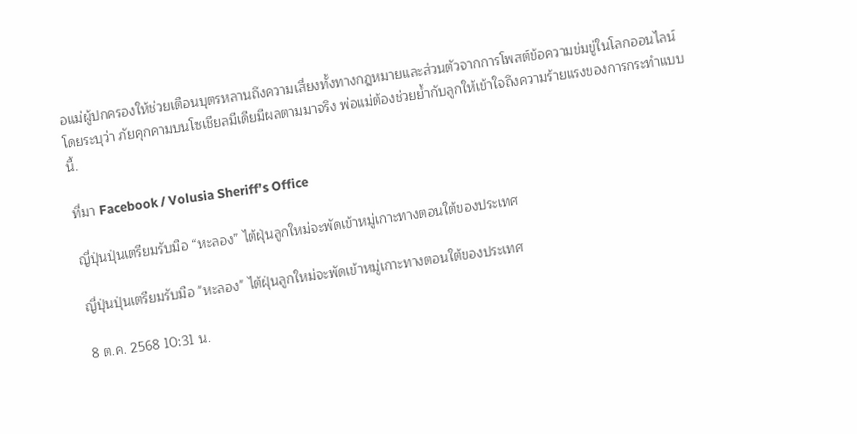อแม่ผู้ปกครองให้ช่วยเตือนบุตรหลานถึงความเสี่ยงทั้งทางกฎหมายและส่วนตัวจากการโพสต์ข้อความข่มขู่ในโลกออนไลน์ โดยระบุว่า ภัยคุกคามบนโซเชียลมีเดียมีผลตามมาจริง พ่อแม่ต้องช่วยย้ำกับลูกให้เข้าใจถึงความร้ายแรงของการกระทำแบบนี้.

ที่มา Facebook / Volusia Sheriff’s Office

ญี่ปุ่นปุ่นเตรียมรับมือ “หะลอง” ไต้ฝุ่นลูกใหม่จะพัดเข้าหมู่เกาะทางตอนใต้ของประเทศ

ญี่ปุ่นปุ่นเตรียมรับมือ "หะลอง" ไต้ฝุ่นลูกใหม่จะพัดเข้าหมู่เกาะทางตอนใต้ของประเทศ

8 ต.ค. 2568 10:31 น.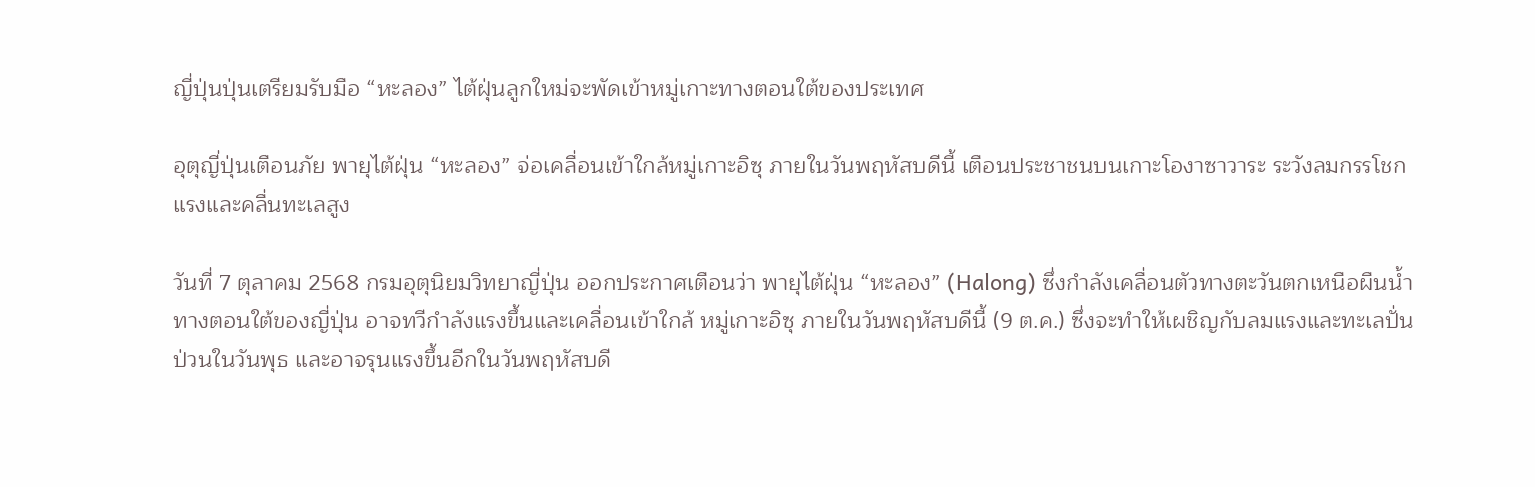ญี่ปุ่นปุ่นเตรียมรับมือ “หะลอง” ไต้ฝุ่นลูกใหม่จะพัดเข้าหมู่เกาะทางตอนใต้ของประเทศ

อุตุญี่ปุ่นเตือนภัย พายุไต้ฝุ่น “หะลอง” จ่อเคลื่อนเข้าใกล้หมู่เกาะอิซุ ภายในวันพฤหัสบดีนี้ เตือนประชาชนบนเกาะโองาซาวาระ ระวังลมกรรโชกแรงและคลื่นทะเลสูง

วันที่ 7 ตุลาคม 2568 กรมอุตุนิยมวิทยาญี่ปุ่น ออกประกาศเตือนว่า พายุไต้ฝุ่น “หะลอง” (Halong) ซึ่งกำลังเคลื่อนตัวทางตะวันตกเหนือผืนน้ำทางตอนใต้ของญี่ปุ่น อาจทวีกำลังแรงขึ้นและเคลื่อนเข้าใกล้ หมู่เกาะอิซุ ภายในวันพฤหัสบดีนี้ (9 ต.ค.) ซึ่งจะทำให้เผชิญกับลมแรงและทะเลปั่นป่วนในวันพุธ และอาจรุนแรงขึ้นอีกในวันพฤหัสบดี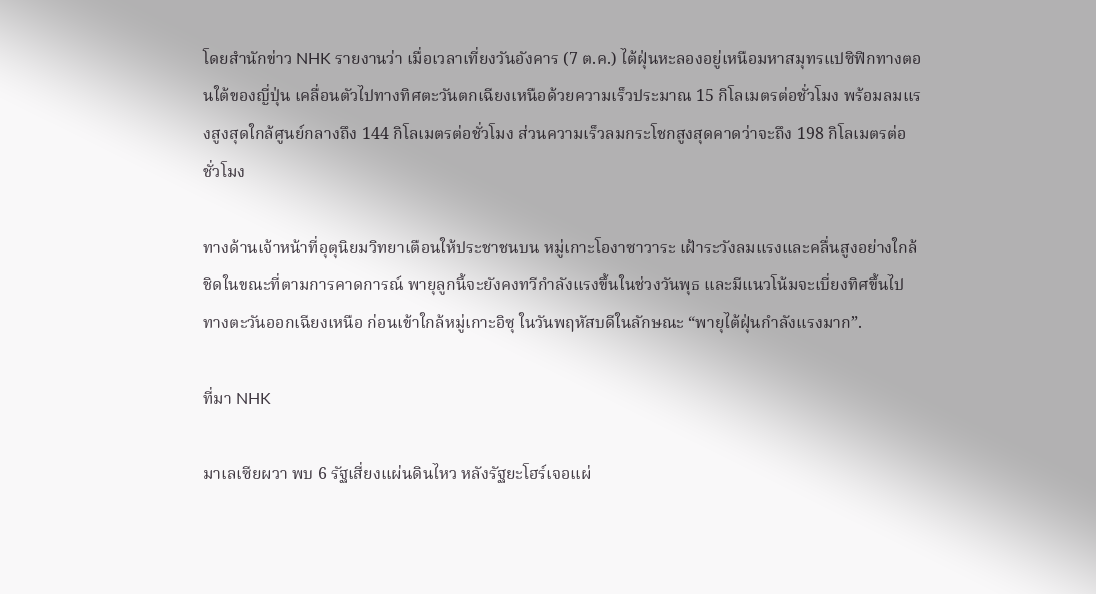โดยสำนักข่าว NHK รายงานว่า เมื่อเวลาเที่ยงวันอังคาร (7 ต.ค.) ไต้ฝุ่นหะลองอยู่เหนือมหาสมุทรแปซิฟิกทางตอนใต้ของญี่ปุ่น เคลื่อนตัวไปทางทิศตะวันตกเฉียงเหนือด้วยความเร็วประมาณ 15 กิโลเมตรต่อชั่วโมง พร้อมลมแรงสูงสุดใกล้ศูนย์กลางถึง 144 กิโลเมตรต่อชั่วโมง ส่วนความเร็วลมกระโชกสูงสุดคาดว่าจะถึง 198 กิโลเมตรต่อชั่วโมง

ทางด้านเจ้าหน้าที่อุตุนิยมวิทยาเตือนให้ประชาชนบน หมู่เกาะโองาซาวาระ เฝ้าระวังลมแรงและคลื่นสูงอย่างใกล้ชิดในขณะที่ตามการคาดการณ์ พายุลูกนี้จะยังคงทวีกำลังแรงขึ้นในช่วงวันพุธ และมีแนวโน้มจะเบี่ยงทิศขึ้นไปทางตะวันออกเฉียงเหนือ ก่อนเข้าใกล้หมู่เกาะอิซุ ในวันพฤหัสบดีในลักษณะ “พายุไต้ฝุ่นกำลังแรงมาก”.

ที่มา NHK

มาเลเซียผวา พบ 6 รัฐเสี่ยงแผ่นดินไหว หลังรัฐยะโฮร์เจอแผ่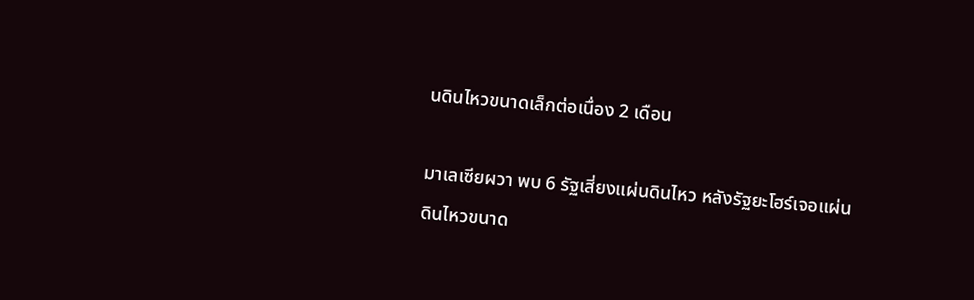นดินไหวขนาดเล็กต่อเนื่อง 2 เดือน

มาเลเซียผวา พบ 6 รัฐเสี่ยงแผ่นดินไหว หลังรัฐยะโฮร์เจอแผ่นดินไหวขนาด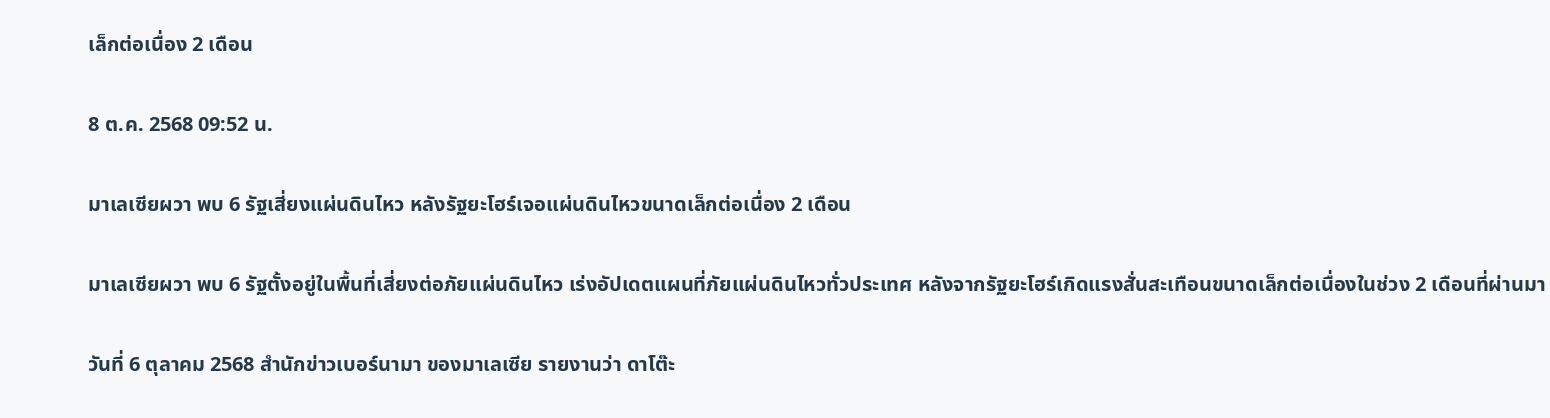เล็กต่อเนื่อง 2 เดือน

8 ต.ค. 2568 09:52 น.

มาเลเซียผวา พบ 6 รัฐเสี่ยงแผ่นดินไหว หลังรัฐยะโฮร์เจอแผ่นดินไหวขนาดเล็กต่อเนื่อง 2 เดือน

มาเลเซียผวา พบ 6 รัฐตั้งอยู่ในพื้นที่เสี่ยงต่อภัยแผ่นดินไหว เร่งอัปเดตแผนที่ภัยแผ่นดินไหวทั่วประเทศ หลังจากรัฐยะโฮร์เกิดแรงสั่นสะเทือนขนาดเล็กต่อเนื่องในช่วง 2 เดือนที่ผ่านมา

วันที่ 6 ตุลาคม 2568 สำนักข่าวเบอร์นามา ของมาเลเซีย รายงานว่า ดาโต๊ะ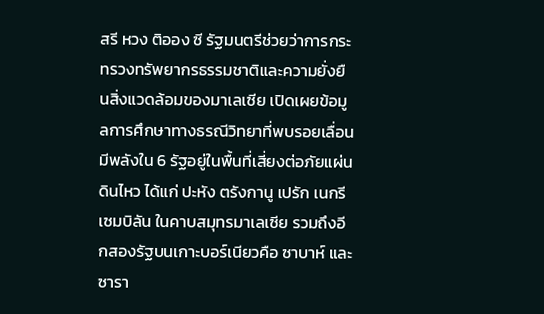สรี หวง ติออง ซี รัฐมนตรีช่วยว่าการกระทรวงทรัพยากรธรรมชาติและความยั่งยืนสิ่งแวดล้อมของมาเลเซีย เปิดเผยข้อมูลการศึกษาทางธรณีวิทยาที่พบรอยเลื่อนมีพลังใน 6 รัฐอยู่ในพื้นที่เสี่ยงต่อภัยแผ่นดินไหว ได้แก่ ปะหัง ตรังกานู เปรัก เนกรีเซมบิลัน ในคาบสมุทรมาเลเซีย รวมถึงอีกสองรัฐบนเกาะบอร์เนียวคือ ซาบาห์ และ ซารา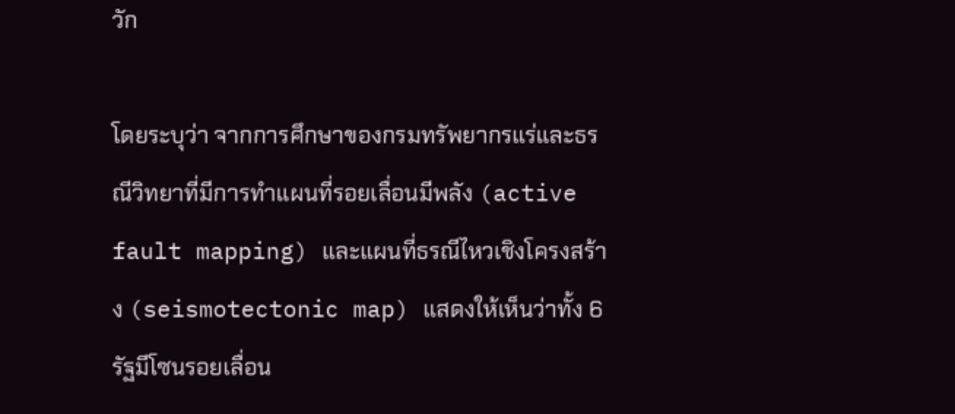วัก

โดยระบุว่า จากการศึกษาของกรมทรัพยากรแร่และธรณีวิทยาที่มีการทำแผนที่รอยเลื่อนมีพลัง (active fault mapping) และแผนที่ธรณีไหวเชิงโครงสร้าง (seismotectonic map) แสดงให้เห็นว่าทั้ง 6 รัฐมีโซนรอยเลื่อน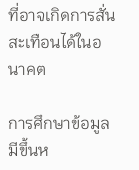ที่อาจเกิดการสั่นสะเทือนได้ในอนาคต

การศึกษาข้อมูลมีขึ้นห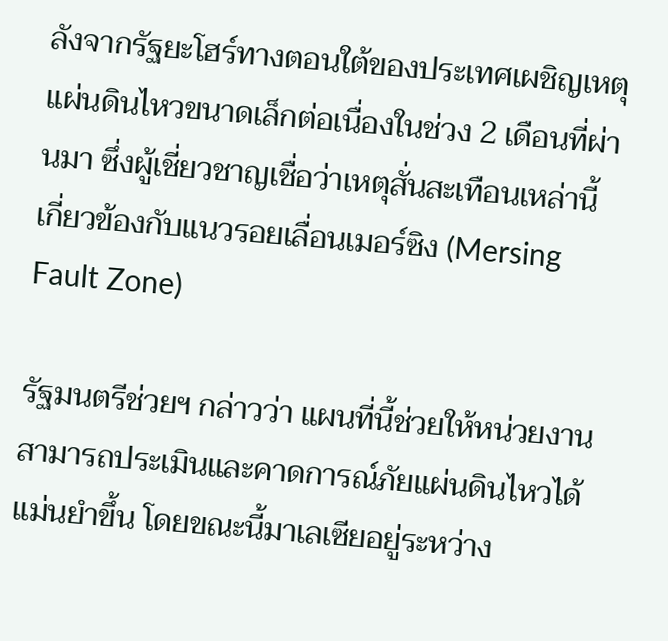ลังจากรัฐยะโฮร์ทางตอนใต้ของประเทศเผชิญเหตุแผ่นดินไหวขนาดเล็กต่อเนื่องในช่วง 2 เดือนที่ผ่านมา ซึ่งผู้เชี่ยวชาญเชื่อว่าเหตุสั่นสะเทือนเหล่านี้เกี่ยวข้องกับแนวรอยเลื่อนเมอร์ซิง (Mersing Fault Zone)

รัฐมนตรีช่วยฯ กล่าวว่า แผนที่นี้ช่วยให้หน่วยงานสามารถประเมินและคาดการณ์ภัยแผ่นดินไหวได้แม่นยำขึ้น โดยขณะนี้มาเลเซียอยู่ระหว่าง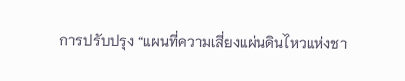การปรับปรุง “แผนที่ความเสี่ยงแผ่นดินไหวแห่งชา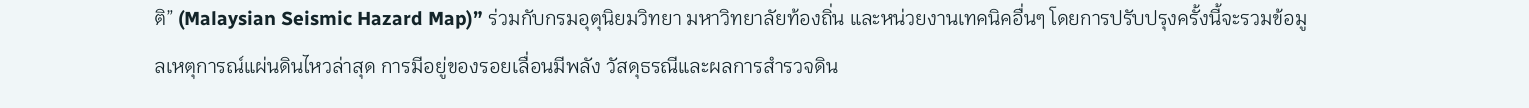ติ” (Malaysian Seismic Hazard Map)” ร่วมกับกรมอุตุนิยมวิทยา มหาวิทยาลัยท้องถิ่น และหน่วยงานเทคนิคอื่นๆ โดยการปรับปรุงครั้งนี้จะรวมข้อมูลเหตุการณ์แผ่นดินไหวล่าสุด การมีอยู่ของรอยเลื่อนมีพลัง วัสดุธรณีและผลการสำรวจดิน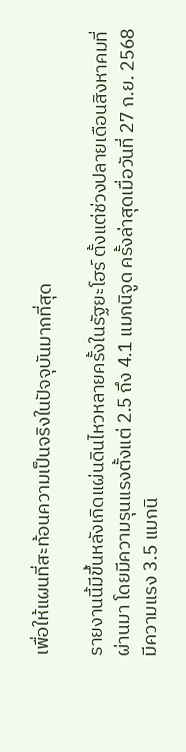เพื่อให้แผนที่สะท้อนความเป็นจริงในปัจจุบันมากที่สุด

รายงานนี้มีขึ้นหลังเกิดแผ่นดินไหวหลายครั้งในรัฐยะโฮร์ ตั้งแต่ช่วงปลายเดือนสิงหาคมที่ผ่านมา โดยมีความรุนแรงตั้งแต่ 2.5 ถึง 4.1 แมกนิจูด ครั้งล่าสุดเมื่อวันที่ 27 ก.ย. 2568 มีความแรง 3.5 แมกนิ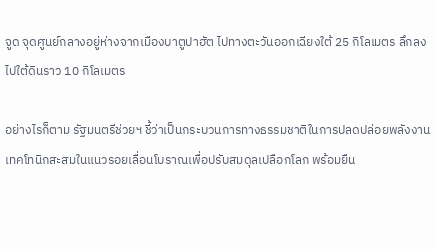จูด จุดศูนย์กลางอยู่ห่างจากเมืองบาตูปาฮัต ไปทางตะวันออกเฉียงใต้ 25 กิโลเมตร ลึกลงไปใต้ดินราว 10 กิโลเมตร

อย่างไรก็ตาม รัฐมนตรีช่วยฯ ชี้ว่าเป็นกระบวนการทางธรรมชาติในการปลดปล่อยพลังงานเทคโทนิกสะสมในแนวรอยเลื่อนโบราณเพื่อปรับสมดุลเปลือกโลก พร้อมยืน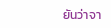ยันว่าจา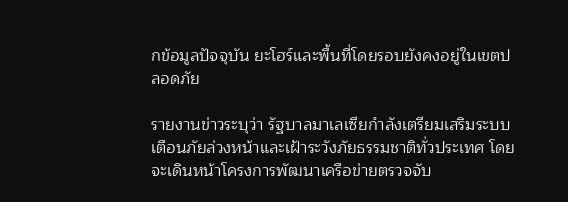กข้อมูลปัจจุบัน ยะโฮร์และพื้นที่โดยรอบยังคงอยู่ในเขตปลอดภัย

รายงานข่าวระบุว่า รัฐบาลมาเลเซียกำลังเตรียมเสริมระบบเตือนภัยล่วงหน้าและเฝ้าระวังภัยธรรมชาติทั่วประเทศ โดยจะเดินหน้าโครงการพัฒนาเครือข่ายตรวจจับ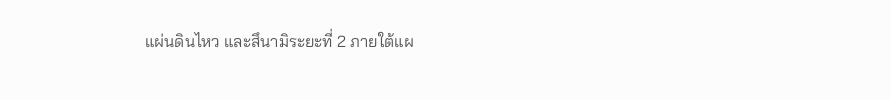แผ่นดินไหว และสึนามิระยะที่ 2 ภายใต้แผ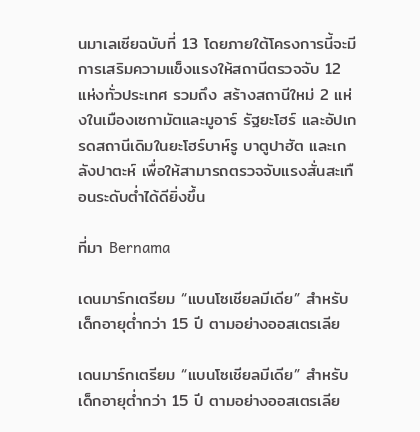นมาเลเซียฉบับที่ 13 โดยภายใต้โครงการนี้จะมีการเสริมความแข็งแรงให้สถานีตรวจจับ 12 แห่งทั่วประเทศ รวมถึง สร้างสถานีใหม่ 2 แห่งในเมืองเซกามัตและมูอาร์ รัฐยะโฮร์ และอัปเกรดสถานีเดิมในยะโฮร์บาห์รู บาตูปาฮัต และเกลังปาตะห์ เพื่อให้สามารถตรวจจับแรงสั่นสะเทือนระดับต่ำได้ดียิ่งขึ้น

ที่มา Bernama

เดนมาร์กเตรียม “แบนโซเชียลมีเดีย” สำหรับเด็กอายุต่ำกว่า 15 ปี ตามอย่างออสเตรเลีย

เดนมาร์กเตรียม “แบนโซเชียลมีเดีย” สำหรับเด็กอายุต่ำกว่า 15 ปี ตามอย่างออสเตรเลีย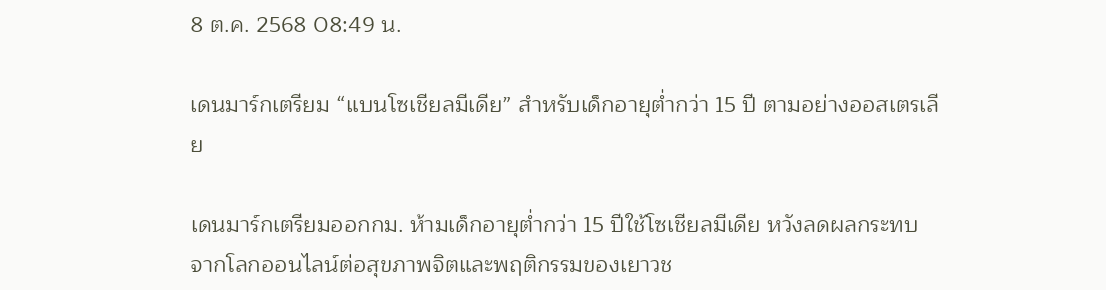8 ต.ค. 2568 08:49 น.

เดนมาร์กเตรียม “แบนโซเชียลมีเดีย” สำหรับเด็กอายุต่ำกว่า 15 ปี ตามอย่างออสเตรเลีย

เดนมาร์กเตรียมออกกม. ห้ามเด็กอายุต่ำกว่า 15 ปีใช้โซเชียลมีเดีย หวังลดผลกระทบจากโลกออนไลน์ต่อสุขภาพจิตและพฤติกรรมของเยาวช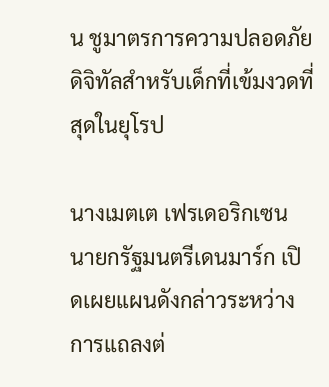น ชูมาตรการความปลอดภัยดิจิทัลสำหรับเด็กที่เข้มงวดที่สุดในยุโรป

นางเมตเต เฟรเดอริกเซน นายกรัฐมนตรีเดนมาร์ก เปิดเผยแผนดังกล่าวระหว่างการแถลงต่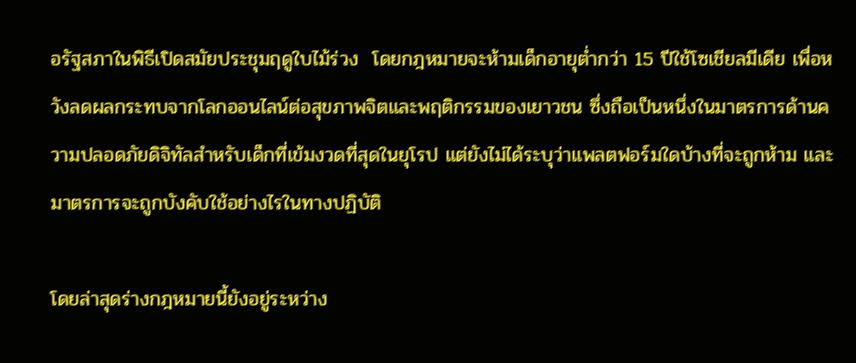อรัฐสภาในพิธีเปิดสมัยประชุมฤดูใบไม้ร่วง  โดยกฎหมายจะห้ามเด็กอายุต่ำกว่า 15 ปีใช้โซเชียลมีเดีย เพื่อหวังลดผลกระทบจากโลกออนไลน์ต่อสุขภาพจิตและพฤติกรรมของเยาวชน ซึ่งถือเป็นหนึ่งในมาตรการด้านความปลอดภัยดิจิทัลสำหรับเด็กที่เข้มงวดที่สุดในยุโรป แต่ยังไม่ได้ระบุว่าแพลตฟอร์มใดบ้างที่จะถูกห้าม และมาตรการจะถูกบังคับใช้อย่างไรในทางปฏิบัติ

โดยล่าสุดร่างกฎหมายนี้ยังอยู่ระหว่าง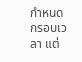กำหนดกรอบเวลา แต่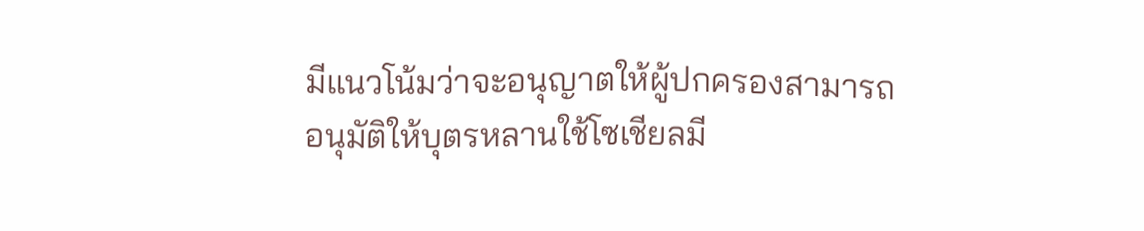มีแนวโน้มว่าจะอนุญาตให้ผู้ปกครองสามารถอนุมัติให้บุตรหลานใช้โซเชียลมี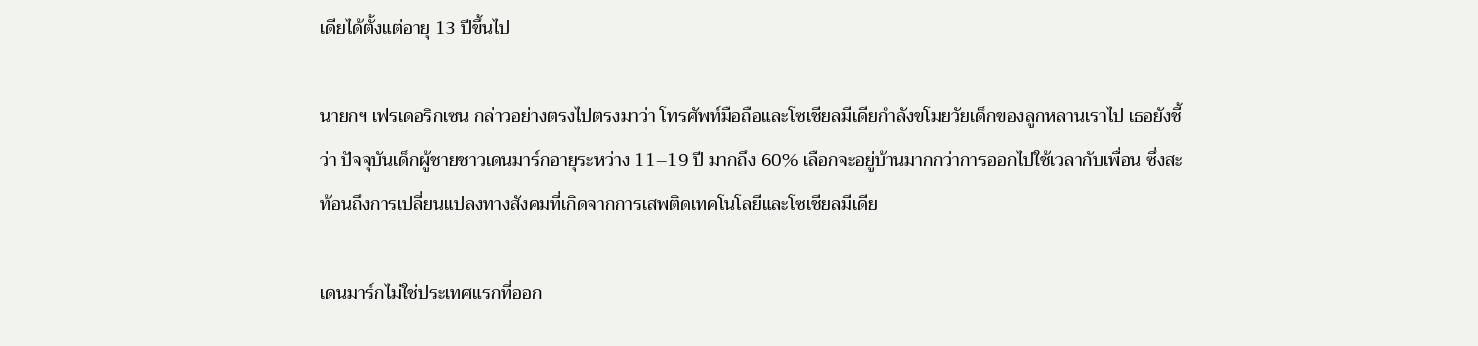เดียได้ตั้งแต่อายุ 13 ปีขึ้นไป

นายกฯ เฟรเดอริกเซน กล่าวอย่างตรงไปตรงมาว่า โทรศัพท์มือถือและโซเชียลมีเดียกำลังขโมยวัยเด็กของลูกหลานเราไป เธอยังชี้ว่า ปัจจุบันเด็กผู้ชายชาวเดนมาร์กอายุระหว่าง 11–19 ปี มากถึง 60% เลือกจะอยู่บ้านมากกว่าการออกไปใช้เวลากับเพื่อน ซึ่งสะท้อนถึงการเปลี่ยนแปลงทางสังคมที่เกิดจากการเสพติดเทคโนโลยีและโซเชียลมีเดีย

เดนมาร์กไม่ใช่ประเทศแรกที่ออก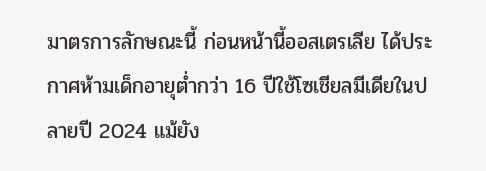มาตรการลักษณะนี้ ก่อนหน้านี้ออสเตรเลีย ได้ประกาศห้ามเด็กอายุต่ำกว่า 16 ปีใช้โซเชียลมีเดียในปลายปี 2024 แม้ยัง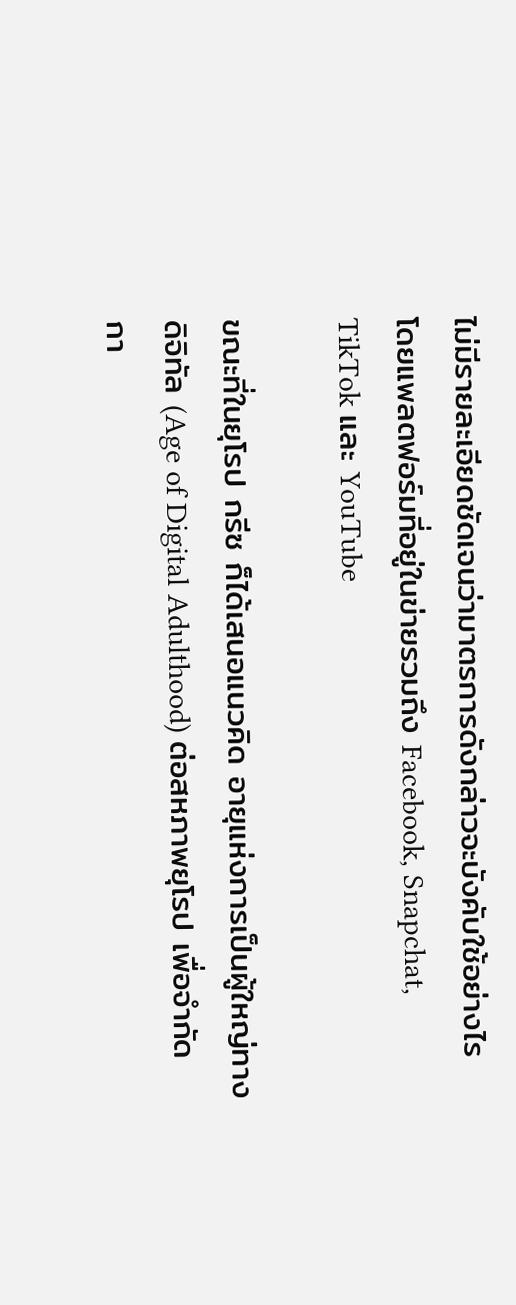ไม่มีรายละเอียดชัดเจนว่ามาตรการดังกล่าวจะบังคับใช้อย่างไร โดยแพลตฟอร์มที่อยู่ในข่ายรวมถึง Facebook, Snapchat, TikTok และ YouTube

ขณะที่ในยุโรป กรีซ ก็ได้เสนอแนวคิด อายุแห่งการเป็นผู้ใหญ่ทางดิจิทัล (Age of Digital Adulthood) ต่อสหภาพยุโรป เพื่อจำกัดกา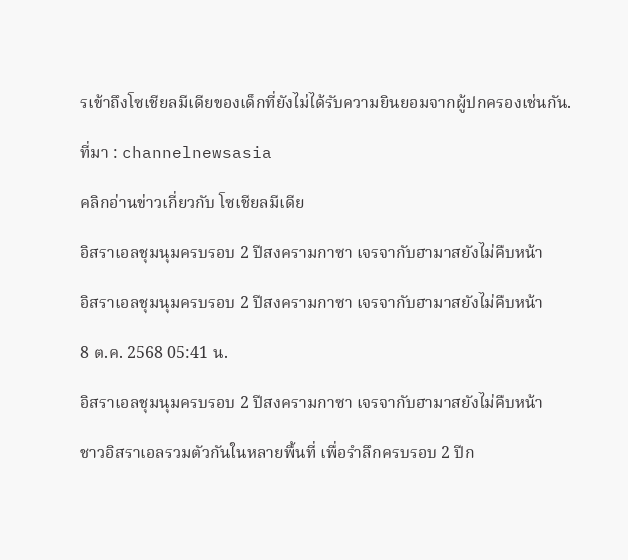รเข้าถึงโซเชียลมีเดียของเด็กที่ยังไม่ได้รับความยินยอมจากผู้ปกครองเช่นกัน.

ที่มา : channelnewsasia

คลิกอ่านข่าวเกี่ยวกับ โซเชียลมีเดีย

อิสราเอลชุมนุมครบรอบ 2 ปีสงครามกาซา เจรจากับฮามาสยังไม่คืบหน้า

อิสราเอลชุมนุมครบรอบ 2 ปีสงครามกาซา เจรจากับฮามาสยังไม่คืบหน้า

8 ต.ค. 2568 05:41 น.

อิสราเอลชุมนุมครบรอบ 2 ปีสงครามกาซา เจรจากับฮามาสยังไม่คืบหน้า

ชาวอิสราเอลรวมตัวกันในหลายพื้นที่ เพื่อรำลึกครบรอบ 2 ปีก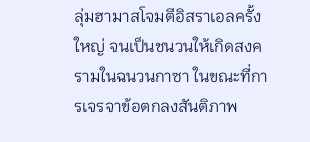ลุ่มฮามาสโจมตีอิสราเอลครั้งใหญ่ จนเป็นชนวนให้เกิดสงครามในฉนวนกาซา ในขณะที่การเจรจาข้อตกลงสันติภาพ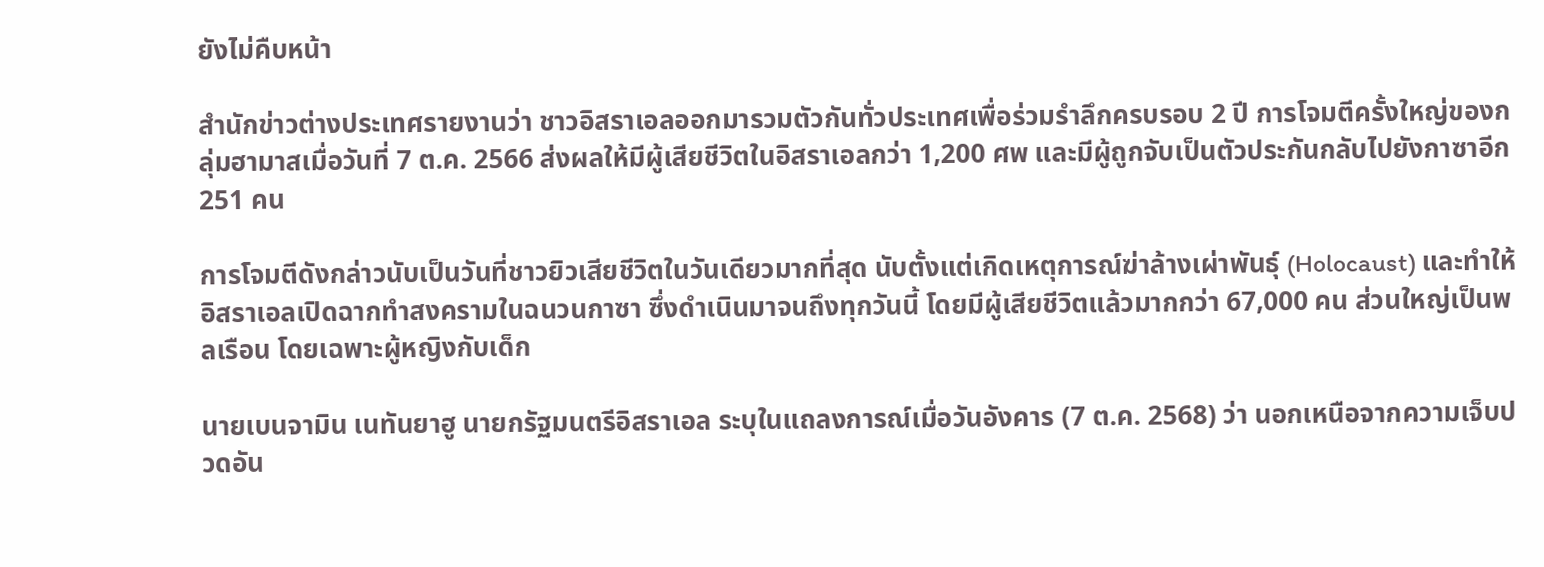ยังไม่คืบหน้า

สำนักข่าวต่างประเทศรายงานว่า ชาวอิสราเอลออกมารวมตัวกันทั่วประเทศเพื่อร่วมรำลึกครบรอบ 2 ปี การโจมตีครั้งใหญ่ของกลุ่มฮามาสเมื่อวันที่ 7 ต.ค. 2566 ส่งผลให้มีผู้เสียชีวิตในอิสราเอลกว่า 1,200 ศพ และมีผู้ถูกจับเป็นตัวประกันกลับไปยังกาซาอีก 251 คน

การโจมตีดังกล่าวนับเป็นวันที่ชาวยิวเสียชีวิตในวันเดียวมากที่สุด นับตั้งแต่เกิดเหตุการณ์ฆ่าล้างเผ่าพันธุ์ (Holocaust) และทำให้อิสราเอลเปิดฉากทำสงครามในฉนวนกาซา ซึ่งดำเนินมาจนถึงทุกวันนี้ โดยมีผู้เสียชีวิตแล้วมากกว่า 67,000 คน ส่วนใหญ่เป็นพลเรือน โดยเฉพาะผู้หญิงกับเด็ก

นายเบนจามิน เนทันยาฮู นายกรัฐมนตรีอิสราเอล ระบุในแถลงการณ์เมื่อวันอังคาร (7 ต.ค. 2568) ว่า นอกเหนือจากความเจ็บปวดอัน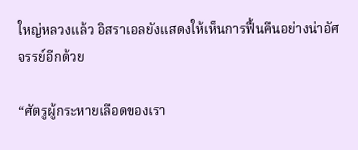ใหญ่หลวงแล้ว อิสราเอลยังแสดงให้เห็นการฟื้นคืนอย่างน่าอัศจรรย์อีกด้วย

“ศัตรูผู้กระหายเลือดของเรา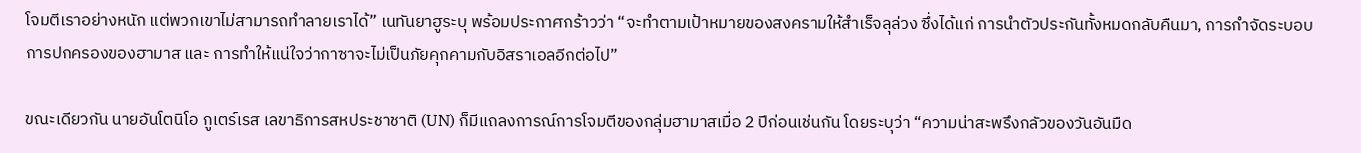โจมตีเราอย่างหนัก แต่พวกเขาไม่สามารถทำลายเราได้” เนทันยาฮูระบุ พร้อมประกาศกร้าวว่า “จะทำตามเป้าหมายของสงครามให้สำเร็จลุล่วง ซึ่งได้แก่ การนำตัวประกันทั้งหมดกลับคืนมา, การกำจัดระบอบการปกครองของฮามาส และ การทำให้แน่ใจว่ากาซาจะไม่เป็นภัยคุกคามกับอิสราเอลอีกต่อไป”

ขณะเดียวกัน นายอันโตนิโอ กูเตร์เรส เลขาธิการสหประชาชาติ (UN) ก็มีแถลงการณ์การโจมตีของกลุ่มฮามาสเมื่อ 2 ปีก่อนเช่นกัน โดยระบุว่า “ความน่าสะพรึงกลัวของวันอันมืด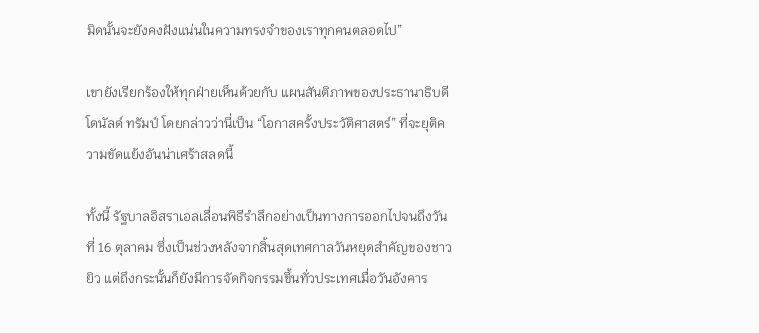มิดนั้นจะยังคงฝังแน่นในความทรงจำของเราทุกคนตลอดไป”

เขายังเรียกร้องให้ทุกฝ่ายเห็นด้วยกับ แผนสันติภาพของประธานาธิบดีโดนัลด์ ทรัมป์ โดยกล่าวว่านี่เป็น “โอกาสครั้งประวัติศาสตร์” ที่จะยุติความขัดแย้งอันน่าเศร้าสลดนี้

ทั้งนี้ รัฐบาลอิสราเอลเลื่อนพิธีรำลึกอย่างเป็นทางการออกไปจนถึงวันที่ 16 ตุลาคม ซึ่งเป็นช่วงหลังจากสิ้นสุดเทศกาลวันหยุดสำคัญของชาวยิว แต่ถึงกระนั้นก็ยังมีการจัดกิจกรรมขึ้นทั่วประเทศเมื่อวันอังคาร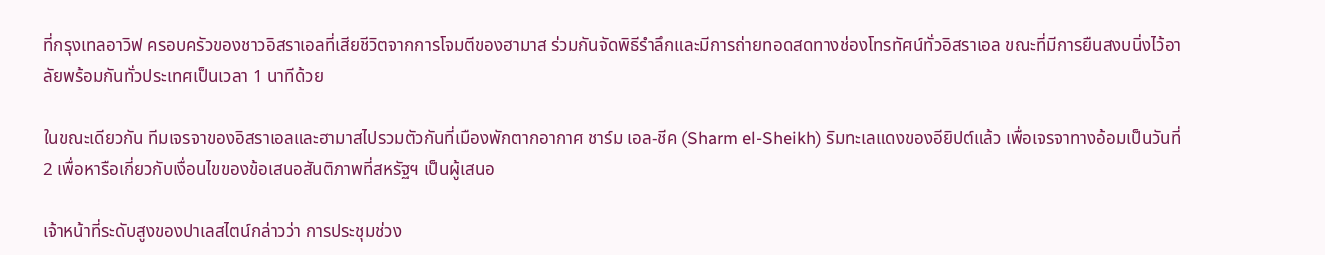ที่กรุงเทลอาวิฟ ครอบครัวของชาวอิสราเอลที่เสียชีวิตจากการโจมตีของฮามาส ร่วมกันจัดพิธีรำลึกและมีการถ่ายทอดสดทางช่องโทรทัศน์ทั่วอิสราเอล ขณะที่มีการยืนสงบนิ่งไว้อาลัยพร้อมกันทั่วประเทศเป็นเวลา 1 นาทีด้วย

ในขณะเดียวกัน ทีมเจรจาของอิสราเอลและฮามาสไปรวมตัวกันที่เมืองพักตากอากาศ ชาร์ม เอล-ชีค (Sharm el-Sheikh) ริมทะเลแดงของอียิปต์แล้ว เพื่อเจรจาทางอ้อมเป็นวันที่ 2 เพื่อหารือเกี่ยวกับเงื่อนไขของข้อเสนอสันติภาพที่สหรัฐฯ เป็นผู้เสนอ

เจ้าหน้าที่ระดับสูงของปาเลสไตน์กล่าวว่า การประชุมช่วง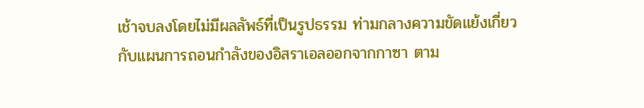เช้าจบลงโดยไม่มีผลลัพธ์ที่เป็นรูปธรรม ท่ามกลางความขัดแย้งเกี่ยวกับแผนการถอนกำลังของอิสราเอลออกจากกาซา ตาม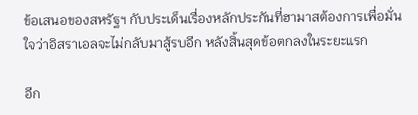ข้อเสนอของสหรัฐฯ กับประเด็นเรื่องหลักประกันที่ฮามาสต้องการเพื่อมั่นใจว่าอิสราเอลจะไม่กลับมาสู้รบอีก หลังสิ้นสุดข้อตกลงในระยะแรก

อีก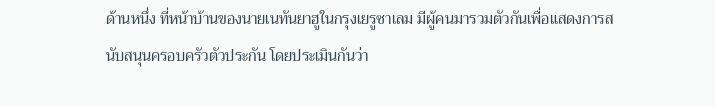ด้านหนึ่ง ที่หน้าบ้านของนายเนทันยาฮูในกรุงเยรูซาเลม มีผู้คนมารวมตัวกันเพื่อแสดงการสนับสนุนครอบครัวตัวประกัน โดยประเมินกันว่า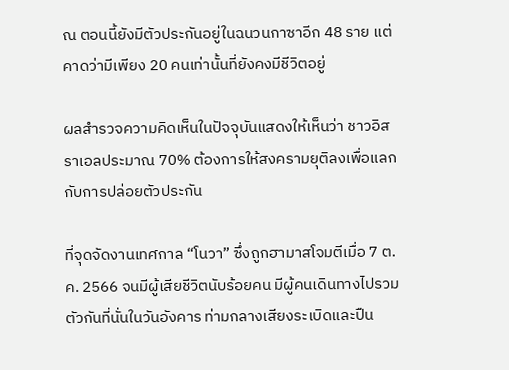ณ ตอนนี้ยังมีตัวประกันอยู่ในฉนวนกาซาอีก 48 ราย แต่คาดว่ามีเพียง 20 คนเท่านั้นที่ยังคงมีชีวิตอยู่

ผลสำรวจความคิดเห็นในปัจจุบันแสดงให้เห็นว่า ชาวอิสราเอลประมาณ 70% ต้องการให้สงครามยุติลงเพื่อแลกกับการปล่อยตัวประกัน

ที่จุดจัดงานเทศกาล “โนวา” ซึ่งถูกฮามาสโจมตีเมื่อ 7 ต.ค. 2566 จนมีผู้เสียชีวิตนับร้อยคน มีผู้คนเดินทางไปรวมตัวกันที่นั่นในวันอังคาร ท่ามกลางเสียงระเบิดและปืน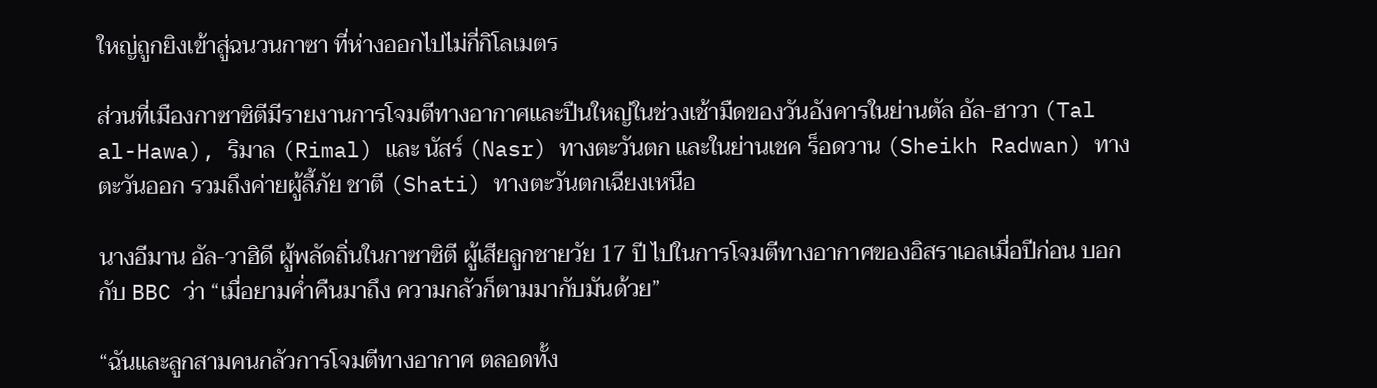ใหญ่ถูกยิงเข้าสู่ฉนวนกาซา ที่ห่างออกไปไม่กี่กิโลเมตร

ส่วนที่เมืองกาซาซิตีมีรายงานการโจมตีทางอากาศและปืนใหญ่ในช่วงเช้ามืดของวันอังคารในย่านตัล อัล-ฮาวา (Tal al-Hawa), ริมาล (Rimal) และ นัสร์ (Nasr) ทางตะวันตก และในย่านเชค ร็อดวาน (Sheikh Radwan) ทางตะวันออก รวมถึงค่ายผู้ลี้ภัย ชาตี (Shati) ทางตะวันตกเฉียงเหนือ

นางอีมาน อัล-วาฮิดี ผู้พลัดถิ่นในกาซาซิตี ผู้เสียลูกชายวัย 17 ปี ไปในการโจมตีทางอากาศของอิสราเอลเมื่อปีก่อน บอกกับ BBC ว่า “เมื่อยามค่ำคืนมาถึง ความกลัวก็ตามมากับมันด้วย”

“ฉันและลูกสามคนกลัวการโจมตีทางอากาศ ตลอดทั้ง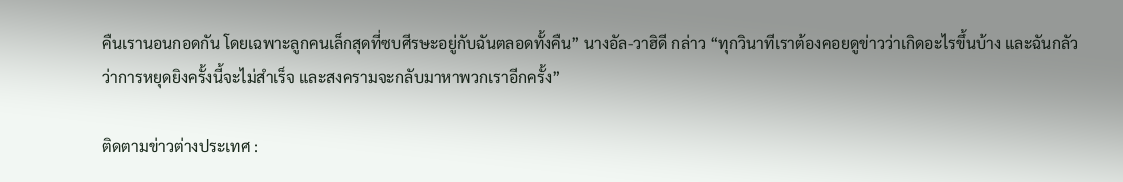คืนเรานอนกอดกัน โดยเฉพาะลูกคนเล็กสุดที่ซบศีรษะอยู่กับฉันตลอดทั้งคืน” นางอัล-วาฮิดี กล่าว “ทุกวินาทีเราต้องคอยดูข่าวว่าเกิดอะไรขึ้นบ้าง และฉันกลัวว่าการหยุดยิงครั้งนี้จะไม่สำเร็จ และสงครามจะกลับมาหาพวกเราอีกครั้ง”

ติดตามข่าวต่างประเทศ :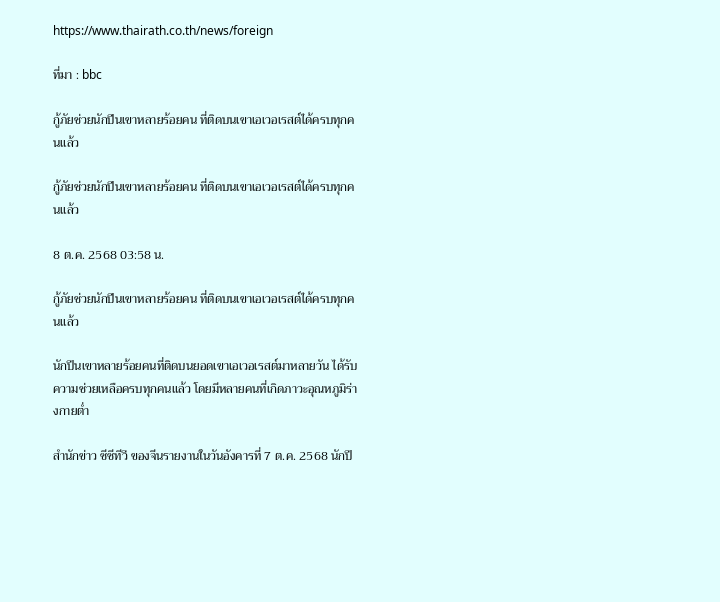https://www.thairath.co.th/news/foreign

ที่มา : bbc

กู้ภัยช่วยนักปีนเขาหลายร้อยคน ที่ติดบนเขาเอเวอเรสต์ได้ครบทุกคนแล้ว

กู้ภัยช่วยนักปีนเขาหลายร้อยคน ที่ติดบนเขาเอเวอเรสต์ได้ครบทุกคนแล้ว

8 ต.ค. 2568 03:58 น.

กู้ภัยช่วยนักปีนเขาหลายร้อยคน ที่ติดบนเขาเอเวอเรสต์ได้ครบทุกคนแล้ว

นักปีนเขาหลายร้อยคนที่ติดบนยอดเขาเอเวอเรสต์มาหลายวัน ได้รับความช่วยเหลือครบทุกคนแล้ว โดยมีหลายคนที่เกิดภาวะอุณหภูมิร่างกายต่ำ

สำนักข่าว ซีซีทีวี ของจีนรายงานในวันอังคารที่ 7 ต.ค. 2568 นักปี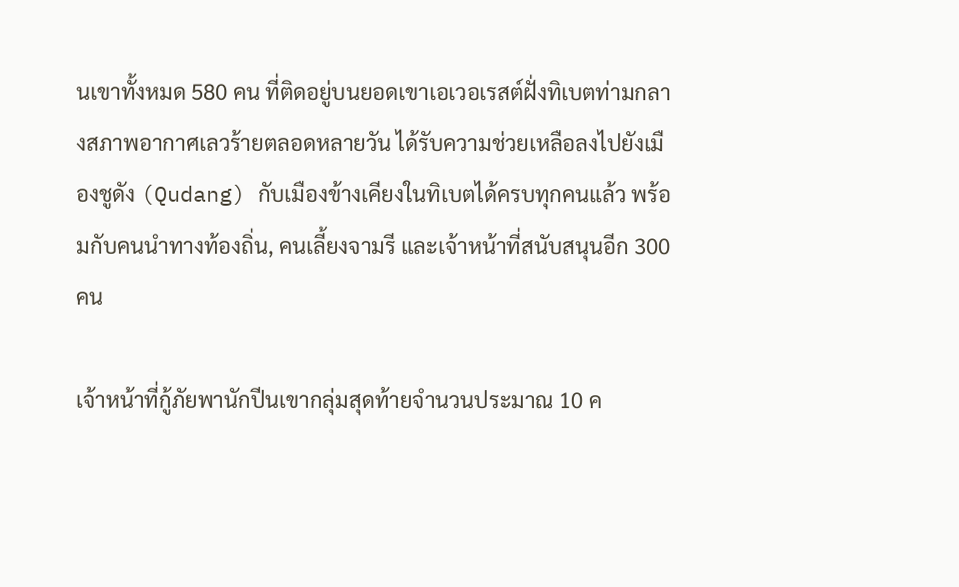นเขาทั้งหมด 580 คน ที่ติดอยู่บนยอดเขาเอเวอเรสต์ฝั่งทิเบตท่ามกลางสภาพอากาศเลวร้ายตลอดหลายวัน ได้รับความช่วยเหลือลงไปยังเมืองชูดัง (Qudang) กับเมืองข้างเคียงในทิเบตได้ครบทุกคนแล้ว พร้อมกับคนนำทางท้องถิ่น, คนเลี้ยงจามรี และเจ้าหน้าที่สนับสนุนอีก 300 คน

เจ้าหน้าที่กู้ภัยพานักปีนเขากลุ่มสุดท้ายจำนวนประมาณ 10 ค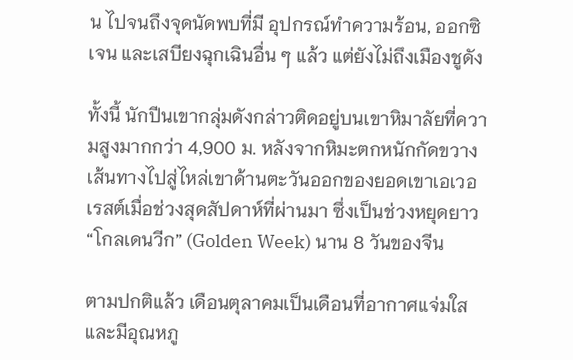น ไปจนถึงจุดนัดพบที่มี อุปกรณ์ทำความร้อน, ออกซิเจน และเสบียงฉุกเฉินอื่น ๆ แล้ว แต่ยังไม่ถึงเมืองชูดัง

ทั้งนี้ นักปีนเขากลุ่มดังกล่าวติดอยู่บนเขาหิมาลัยที่ความสูงมากกว่า 4,900 ม. หลังจากหิมะตกหนักกัดขวางเส้นทางไปสู่ไหล่เขาด้านตะวันออกของยอดเขาเอเวอเรสต์เมื่อช่วงสุดสัปดาห์ที่ผ่านมา ซึ่งเป็นช่วงหยุดยาว “โกลเดนวีก” (Golden Week) นาน 8 วันของจีน

ตามปกติแล้ว เดือนตุลาคมเป็นเดือนที่อากาศแจ่มใสและมีอุณหภู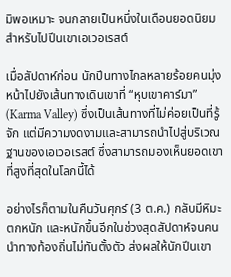มิพอเหมาะ จนกลายเป็นหนึ่งในเดือนยอดนิยมสำหรับไปปีนเขาเอเวอเรสต์

เมื่อสัปดาห์ก่อน นักปีนทางไกลหลายร้อยคนมุ่งหน้าไปยังเส้นทางเดินเขาที่ “หุบเขาคาร์มา” (Karma Valley) ซึ่งเป็นเส้นทางที่ไม่ค่อยเป็นที่รู้จัก แต่มีความงดงามและสามารถนำไปสู่บริเวณฐานของเอเวอเรสต์ ซึ่งสามารถมองเห็นยอดเขาที่สูงที่สุดในโลกนี้ได้

อย่างไรก็ตามในคืนวันศุกร์ (3 ต.ค.) กลับมีหิมะตกหนัก และหนักขึ้นอีกในช่วงสุดสัปดาห์จนคนนำทางท้องถิ่นไม่ทันตั้งตัว ส่งผลให้นักปีนเขา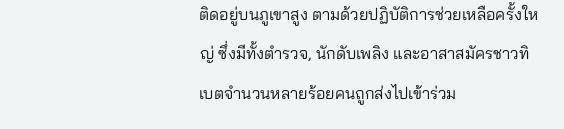ติดอยู่บนภูเขาสูง ตามด้วยปฏิบัติการช่วยเหลือครั้งใหญ่ ซึ่งมีทั้งตำรวจ, นักดับเพลิง และอาสาสมัครชาวทิเบตจำนวนหลายร้อยคนถูกส่งไปเข้าร่วม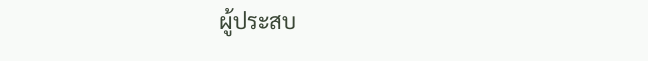ผู้ประสบ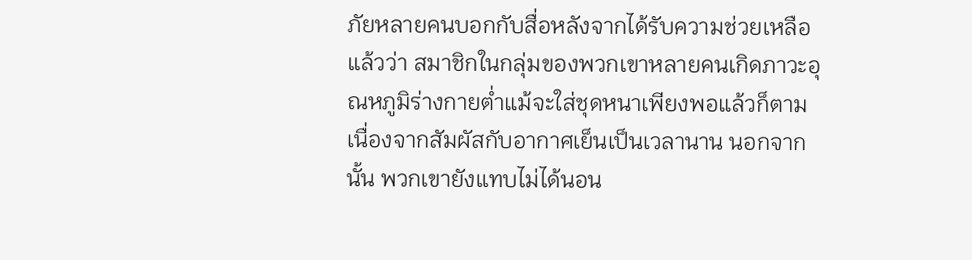ภัยหลายคนบอกกับสื่อหลังจากได้รับความช่วยเหลือแล้วว่า สมาชิกในกลุ่มของพวกเขาหลายคนเกิดภาวะอุณหภูมิร่างกายต่ำแม้จะใส่ชุดหนาเพียงพอแล้วก็ตาม เนื่องจากสัมผัสกับอากาศเย็นเป็นเวลานาน นอกจากนั้น พวกเขายังแทบไม่ได้นอน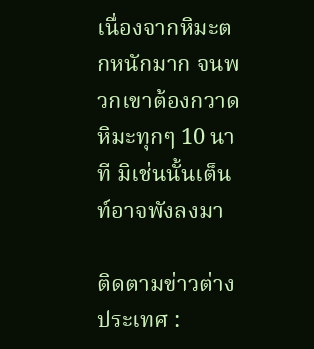เนื่องจากหิมะตกหนักมาก จนพวกเขาต้องกวาดหิมะทุกๆ 10 นาที มิเช่นนั้นเต็นท์อาจพังลงมา

ติดตามข่าวต่างประเทศ :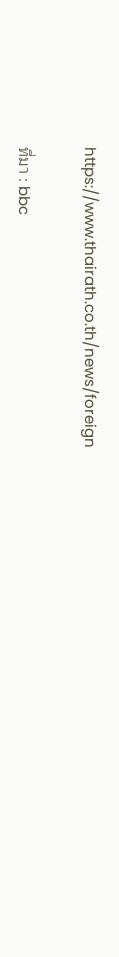https://www.thairath.co.th/news/foreign

ที่มา : bbc